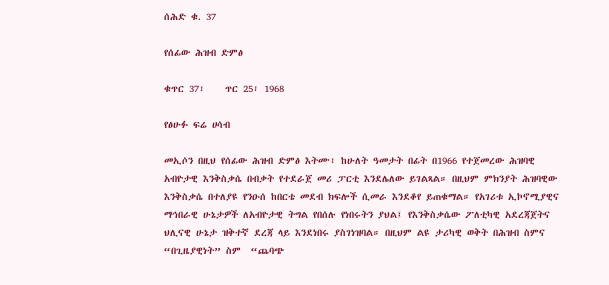ሰሕድ ቁ. 37

የሰፊው ሕዝብ ድምፅ

ቁጥር 37፣    ጥር 25፣ 1968

የፅሁፉ ፍሬ ሀሳብ

መኢሶን በዚህ የሰፊው ሕዝብ ድምፅ እትሙ፣ ከሁለት ዓመታት በፊት በ1966 የተጀመረው ሕዝባዊ አብዮታዊ እንቅስቃሴ በብቃት የተደራጀ መሪ ፓርቲ እንደሌለው ይገልጻል። በዚህም ምክንያት ሕዝባዊው እንቅስቃሴ በተለያዩ የንዑሰ ከበርቴ መደብ ክፍሎች ሲመራ እንደቆየ ይጠቁማል። የአገሪቱ ኢኮኖሚያዊና ማኅበራዊ ሁኔታዎች ለአብዮታዊ ትግል የበሰሉ የነበሩትን ያህል፤ የእንቅስቃሴው ፖለቲካዊ አደረጃጀትና ህሊናዊ ሁኔታ ዝቅተኛ ደረጃ ላይ እንደነበሩ ያስገነዝባል። በዚህም ልዩ ታሪካዊ ወቅት በሕዝብ ስምና “በጊዜያዊነት” ስም  “ጨባጭ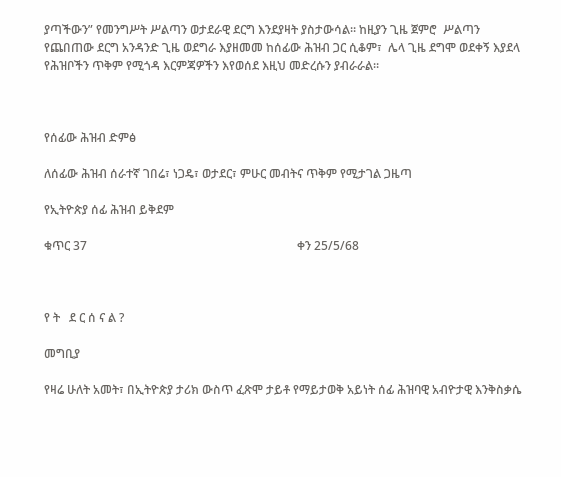ያጣችውን” የመንግሥት ሥልጣን ወታደራዊ ደርግ እንደያዛት ያስታውሳል። ከዚያን ጊዜ ጀምሮ  ሥልጣን የጨበጠው ደርግ አንዳንድ ጊዜ ወደግራ እያዘመመ ከሰፊው ሕዝብ ጋር ሲቆም፣  ሌላ ጊዜ ደግሞ ወደቀኝ እያደላ የሕዝቦችን ጥቅም የሚጎዳ እርምጃዎችን እየወሰደ እዚህ መድረሱን ያብራራል።



የሰፊው ሕዝብ ድምፅ

ለሰፊው ሕዝብ ሰራተኛ ገበሬ፣ ነጋዴ፣ ወታደር፣ ምሁር መብትና ጥቅም የሚታገል ጋዜጣ

የኢትዮጵያ ሰፊ ሕዝብ ይቅደም

ቁጥር 37                                                                      ቀን 25/5/68



የ ት   ደ ር ሰ ና ል ?

መግቢያ

የዛሬ ሁለት አመት፣ በኢትዮጵያ ታሪክ ውስጥ ፈጽሞ ታይቶ የማይታወቅ አይነት ሰፊ ሕዝባዊ አብዮታዊ እንቅስቃሴ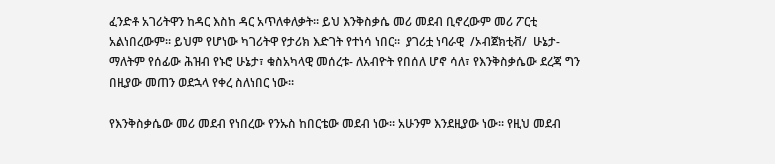ፈንድቶ አገሪትዋን ከዳር እስከ ዳር አጥለቀለቃት። ይህ እንቅስቃሴ መሪ መደብ ቢኖረውም መሪ ፖርቲ አልነበረውም። ይህም የሆነው ካገሪትዋ የታሪክ እድገት የተነሳ ነበር።  ያገሪቷ ነባራዊ  /ኦብጀክቲቭ/  ሁኔታ- ማለትም የሰፊው ሕዝብ የኑሮ ሁኔታ፣ ቁስአካላዊ መሰረቱ- ለአብዮት የበሰለ ሆኖ ሳለ፣ የእንቅስቃሴው ደረጃ ግን በዚያው መጠን ወደኋላ የቀረ ስለነበር ነው።

የእንቅስቃሴው መሪ መደብ የነበረው የንኡስ ከበርቴው መደብ ነው። አሁንም እንደዚያው ነው። የዚህ መደብ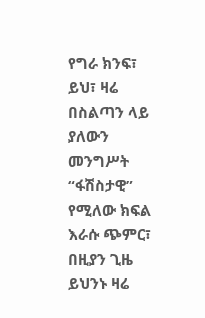የግራ ክንፍ፣ ይህ፣ ዛሬ በስልጣን ላይ ያለውን መንግሥት “ፋሽስታዊ” የሚለው ክፍል እራሱ ጭምር፣ በዚያን ጊዜ ይህንኑ ዛሬ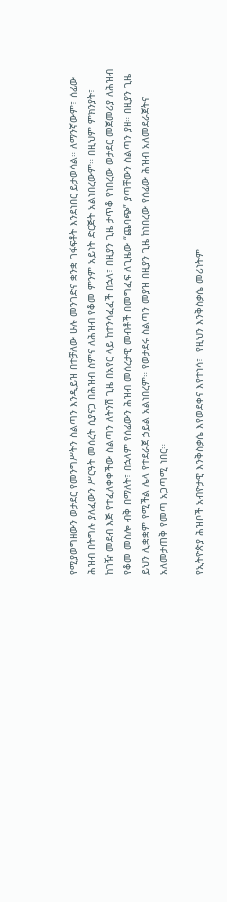የሚያወግዘውን ወታደር የመንግሥትን ስልጣን እንዲይዝ በተቻለው ሁሉ መንገድና ቋንቋ ገፋፍቶት እንደነበር ይታወሳል። ለማንኛውም፣ ሰፊው ሕዝብ በትግሉ ያለፈውን ሥርዓት መሰረት ሲያናጋ በሕዝብ ስምና ለሕዝብ የቆመ ምንም አይነት ድርጅት አልነበረውም። በዚህም ምክንያት፣ ከገዥ መደብ እጅ የተፈለቀቀችው ስልጣን ለትንሽ ጊዜ በአየር ላይ ከተንሳፈፈች በኋላ፣ በዚያን ጊዜ ታጥቆ የነበረው ወታደር መጀመሪያ ለሕዝብ የቆመ መስሎ ብቅ በማለት፣ በኋላም የሰፊውን ሕዝብ መሰረታዊ መብቶች በመግፈፍ ለጊዜው “ጨባጭ” ያጣቸውን ስልጣን ያዘ። በዚያን ጊዜ ይህን ሊቋቋም የሚችል ሌላ የተደራጀ ኃይል አልነበረም። የወታደሩ ስልጣን መያዝ በዚያን ጊዜ ከነበረው የሰፊው ሕዝብ አለመደራጀትና አለመታጠቅ የመጣ አጋጣሚ ነበር።

የኢትዮጵያ ሕዝቦች አብዮታዊ እንቅስቃሴ እየወደቀና እየተነሳ፣  የዚህን እንቅስቃሴ መሪነትም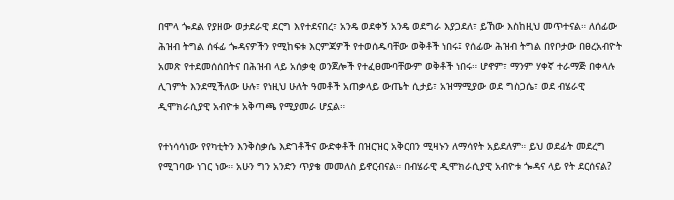በሞላ ጐደል የያዘው ወታደራዊ ደርግ እየተደናበረ፣ አንዴ ወደቀኝ አንዴ ወደግራ እያጋደለ፣ ይኸው እስከዚህ መጥተናል። ለሰፊው ሕዝብ ትግል ሰፋፊ ጐዳናዎችን የሚከፍቱ እርምጃዎች የተወሰዱባቸው ወቅቶች ነበሩ፤ የሰፊው ሕዝብ ትግል በየቦታው በፀረአብዮት አመጽ የተደመሰሰበትና በሕዝብ ላይ አሰቃቂ ወንጀሎች የተፈፀሙባቸውም ወቅቶች ነበሩ። ሆኖም፣ ማንም ሃቀኛ ተራማጅ በቀላሉ ሊገምት እንደሚችለው ሁሉ፣ የነዚህ ሁለት ዓመቶች አጠቃላይ ውጤት ሲታይ፣ አዝማሚያው ወደ ግስጋሴ፣ ወደ ብሄራዊ ዲሞክራሲያዊ አብዮቱ አቅጣጫ የሚያመራ ሆኗል።

የተነሳሳነው የየካቲትን እንቅስቃሴ እድገቶችና ውድቀቶች በዝርዝር አቅርበን ሚዛኑን ለማሳየት አይደለም። ይህ ወደፊት መደረግ የሚገባው ነገር ነው። አሁን ግን አንድን ጥያቄ መመለስ ይኖርብናል። በብሄራዊ ዲሞክራሲያዊ አብዮቱ ጐዳና ላይ የት ደርሰናል?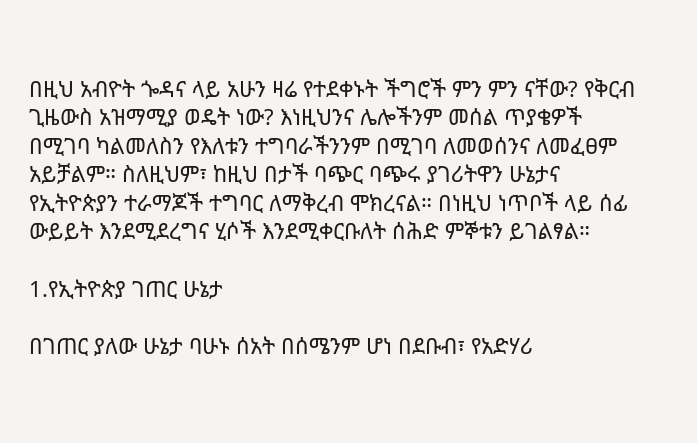በዚህ አብዮት ጐዳና ላይ አሁን ዛሬ የተደቀኑት ችግሮች ምን ምን ናቸው? የቅርብ ጊዜውስ አዝማሚያ ወዴት ነው? እነዚህንና ሌሎችንም መሰል ጥያቄዎች በሚገባ ካልመለስን የእለቱን ተግባራችንንም በሚገባ ለመወሰንና ለመፈፀም አይቻልም። ስለዚህም፣ ከዚህ በታች ባጭር ባጭሩ ያገሪትዋን ሁኔታና የኢትዮጵያን ተራማጆች ተግባር ለማቅረብ ሞክረናል። በነዚህ ነጥቦች ላይ ሰፊ ውይይት እንደሚደረግና ሂሶች እንደሚቀርቡለት ሰሕድ ምኞቱን ይገልፃል።

1.የኢትዮጵያ ገጠር ሁኔታ

በገጠር ያለው ሁኔታ ባሁኑ ሰአት በሰሜንም ሆነ በደቡብ፣ የአድሃሪ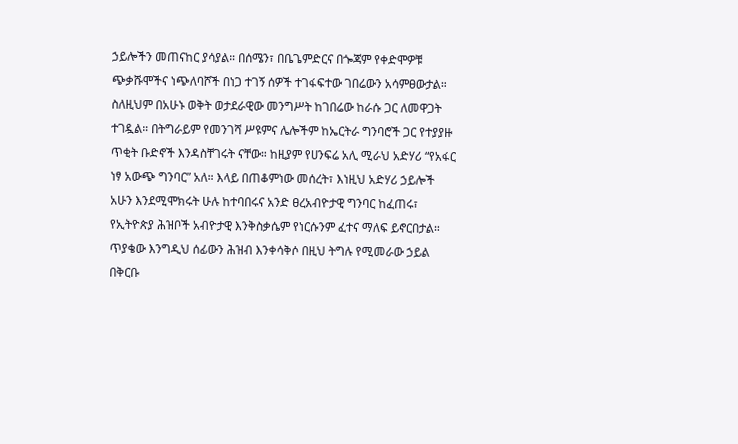ኃይሎችን መጠናከር ያሳያል። በሰሜን፣ በቤጌምድርና በጐጃም የቀድሞዎቹ ጭቃሹሞችና ነጭለባሾች በነጋ ተገኝ ሰዎች ተገፋፍተው ገበሬውን አሳምፀውታል። ስለዚህም በአሁኑ ወቅት ወታደራዊው መንግሥት ከገበሬው ከራሱ ጋር ለመዋጋት ተገዷል። በትግራይም የመንገሻ ሥዩምና ሌሎችም ከኤርትራ ግንባሮች ጋር የተያያዙ ጥቂት ቡድኖች እንዳስቸገሩት ናቸው። ከዚያም የሀንፍሬ አሊ ሚራህ አድሃሪ “የአፋር ነፃ አውጭ ግንባር” አለ። እላይ በጠቆምነው መሰረት፣ እነዚህ አድሃሪ ኃይሎች አሁን እንደሚሞክሩት ሁሉ ከተባበሩና አንድ ፀረአብዮታዊ ግንባር ከፈጠሩ፣ የኢትዮጵያ ሕዝቦች አብዮታዊ እንቅስቃሴም የነርሱንም ፈተና ማለፍ ይኖርበታል። ጥያቄው እንግዲህ ሰፊውን ሕዝብ እንቀሳቅሶ በዚህ ትግሉ የሚመራው ኃይል በቅርቡ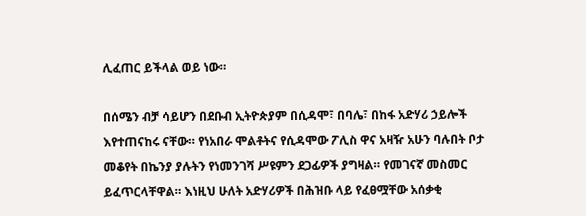ሊፈጠር ይችላል ወይ ነው።

በሰሜን ብቻ ሳይሆን በደቡብ ኢትዮጵያም በሲዳሞ፣ በባሌ፣ በከፋ አድሃሪ ኃይሎች እየተጠናከሩ ናቸው። የነአበራ ሞልቶትና የሲዳሞው ፖሊስ ዋና አዛዥ አሁን ባሉበት ቦታ መቆየት በኬንያ ያሉትን የነመንገሻ ሥዩምን ደጋፊዎች ያግዛል። የመገናኛ መስመር ይፈጥርላቸዋል። እነዚህ ሁለት አድሃሪዎች በሕዝቡ ላይ የፈፀሟቸው አሰቃቂ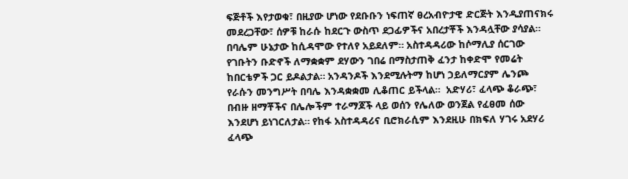ፍጅቶች እየታወቁ፣ በዚያው ሆነው የደቡቡን ነፍጠኛ ፀረአብዮታዊ ድርጅት እንዲያጠናክሩ መደረጋቸው፣ ሰዎቹ ከራሱ ከደርጉ ውስጥ ደጋፊዎችና አበረታቾች እንዳሏቸው ያሳያል። በባሌም ሁኔታው ከሲዳሞው የተለየ አይደለም። አስተዳዳሪው ከሶማሊያ ሰርገው የገቡትን ቡድኖች ለማቋቋም ደሃውን ገበሬ በማስታጠቅ ፈንታ ከቀድሞ የመሬት ከበርቴዎች ጋር ይዶልታል። አንዳንዶች እንደሚሉትማ ከሆነ ኃይለማርያም ሌንጮ የራሱን መንግሥት በባሌ እንዳቋቋመ ሊቆጠር ይችላል።  አድሃሪ፣ ፈላጭ ቆራጭ፣ በብዙ ዘማቾችና በሌሎችም ተራማጆች ላይ ወሰን የሌለው ወንጀል የፈፀመ ሰው እንደሆነ ይነገርለታል። የከፋ አስተዳዳሪና ቢሮክራሲም እንደዚሁ በክፍለ ሃገሩ አደሃሪ ፈላጭ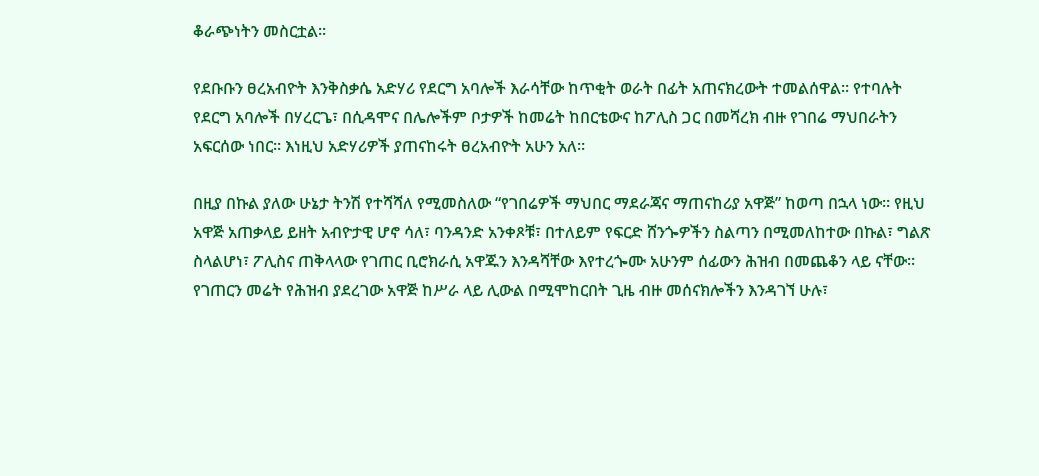ቆራጭነትን መስርቷል።

የደቡቡን ፀረአብዮት እንቅስቃሴ አድሃሪ የደርግ አባሎች እራሳቸው ከጥቂት ወራት በፊት አጠናክረውት ተመልሰዋል። የተባሉት የደርግ አባሎች በሃረርጌ፣ በሲዳሞና በሌሎችም ቦታዎች ከመሬት ከበርቴውና ከፖሊስ ጋር በመሻረክ ብዙ የገበሬ ማህበራትን አፍርሰው ነበር። እነዚህ አድሃሪዎች ያጠናከሩት ፀረአብዮት አሁን አለ።

በዚያ በኩል ያለው ሁኔታ ትንሽ የተሻሻለ የሚመስለው “የገበሬዎች ማህበር ማደራጃና ማጠናከሪያ አዋጅ” ከወጣ በኋላ ነው። የዚህ አዋጅ አጠቃላይ ይዘት አብዮታዊ ሆኖ ሳለ፣ ባንዳንድ አንቀጾቹ፣ በተለይም የፍርድ ሸንጐዎችን ስልጣን በሚመለከተው በኩል፣ ግልጽ ስላልሆነ፣ ፖሊስና ጠቅላላው የገጠር ቢሮክራሲ አዋጁን እንዳሻቸው እየተረጐሙ አሁንም ሰፊውን ሕዝብ በመጨቆን ላይ ናቸው። የገጠርን መሬት የሕዝብ ያደረገው አዋጅ ከሥራ ላይ ሊውል በሚሞከርበት ጊዜ ብዙ መሰናክሎችን እንዳገኘ ሁሉ፣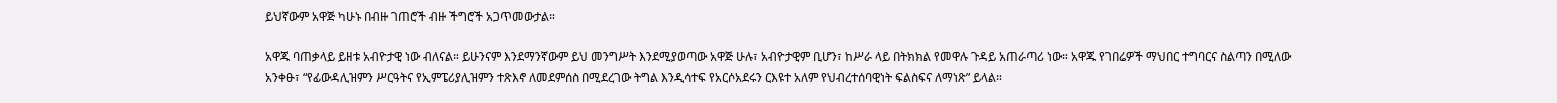ይህኛውም አዋጅ ካሁኑ በብዙ ገጠሮች ብዙ ችግሮች አጋጥመውታል።

አዋጁ ባጠቃላይ ይዘቱ አብዮታዊ ነው ብለናል። ይሁንናም እንደማንኛውም ይህ መንግሥት እንደሚያወጣው አዋጅ ሁሉ፣ አብዮታዊም ቢሆን፣ ከሥራ ላይ በትክክል የመዋሉ ጉዳይ አጠራጣሪ ነው። አዋጁ የገበሬዎች ማህበር ተግባርና ስልጣን በሚለው አንቀፁ፣ “የፊውዳሊዝምን ሥርዓትና የኢምፔሪያሊዝምን ተጽእኖ ለመደምሰስ በሚደረገው ትግል እንዲሳተፍ የአርሶአደሩን ርእዩተ አለም የህብረተሰባዊነት ፍልስፍና ለማነጽ” ይላል።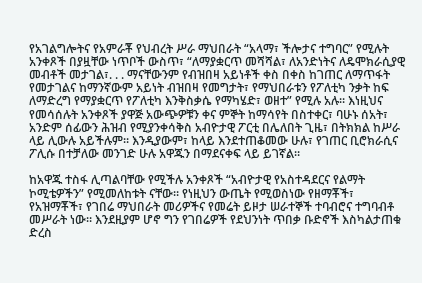የአገልግሎትና የአምራቾ የህብረት ሥራ ማህበራት “አላማ፣ ችሎታና ተግባር” የሚሉት አንቀጾች በያዟቸው ነጥቦች ውስጥ፣ “ለማያቋርጥ መሻሻል፣ ለአንድነትና ለዴሞክራሲያዊ መብቶች መታገል፣. . . ማናቸውንም የብዝበዛ አይነቶች ቀስ በቀስ ከገጠር ለማጥፋት የመታገልና ከማንኛውም አይነት ብዝበዛ የመግታት፣ የማህበራቱን የፖለቲካ ንቃት ከፍ ለማድረግ የማያቋርጥ የፖለቲካ እንቅስቃሴ የማካሄድ፣ ወዘተ” የሚሉ አሉ። እነዚህና የመሳሰሉት አንቀጾች ያዋጅ አውጭዎቹን ቀና ምኞት ከማሳየት በስተቀር፣ ባሁኑ ሰአት፣ አንድም ሰፊውን ሕዝብ የሚያንቀሳቅስ አብዮታዊ ፖርቲ በሌለበት ጊዜ፣ በትክክል ከሥራ ላይ ሊውሉ አይችሉም። እንዲያውም፣ ከላይ እንደተጠቆመው ሁሉ፣ የገጠር ቢሮክራሲና ፖሊሱ በተቻለው መንገድ ሁሉ አዋጁን በማደናቀፍ ላይ ይገኛል።

ከአዋጁ ተስፋ ሊጣልባቸው የሚችሉ አንቀጾች “አብዮታዊ የአስተዳደርና የልማት ኮሚቴዎችን” የሚመለከቱት ናቸው። የነዚህን ውጤት የሚወስነው የዘማቾች፣ የአዝማቾች፣ የገበሬ ማህበራት መሪዎችና የመሬት ይዞታ ሠራተኞች ተባብሮና ተግባብቶ መሥራት ነው። እንደዚያም ሆኖ ግን የገበሬዎች የደህንነት ጥበቃ ቡድኖች እስካልታጠቁ ድረስ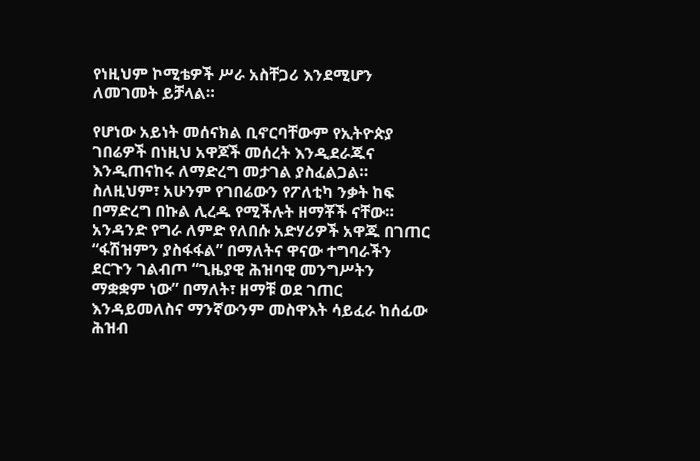የነዚህም ኮሚቴዎች ሥራ አስቸጋሪ እንደሚሆን ለመገመት ይቻላል።

የሆነው አይነት መሰናክል ቢኖርባቸውም የኢትዮጵያ ገበሬዎች በነዚህ አዋጆች መሰረት እንዲደራጁና እንዲጠናከሩ ለማድረግ መታገል ያስፈልጋል። ስለዚህም፣ አሁንም የገበሬውን የፖለቲካ ንቃት ከፍ በማድረግ በኩል ሊረዱ የሚችሉት ዘማቾች ናቸው። አንዳንድ የግራ ለምድ የለበሱ አድሃሪዎች አዋጁ በገጠር “ፋሽዝምን ያስፋፋል” በማለትና ዋናው ተግባራችን ደርጉን ገልብጦ “ጊዜያዊ ሕዝባዊ መንግሥትን ማቋቋም ነው” በማለት፣ ዘማቹ ወደ ገጠር እንዳይመለስና ማንኛውንም መስዋእት ሳይፈራ ከሰፊው ሕዝብ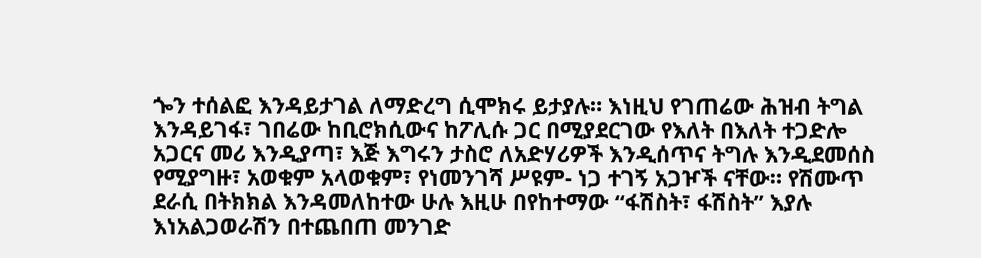ጐን ተሰልፎ እንዳይታገል ለማድረግ ሲሞክሩ ይታያሉ። እነዚህ የገጠሬው ሕዝብ ትግል እንዳይገፋ፣ ገበሬው ከቢሮክሲውና ከፖሊሱ ጋር በሚያደርገው የእለት በእለት ተጋድሎ አጋርና መሪ እንዲያጣ፣ እጅ እግሩን ታስሮ ለአድሃሪዎች እንዲሰጥና ትግሉ እንዲደመሰስ የሚያግዙ፣ አወቁም አላወቁም፣ የነመንገሻ ሥዩም- ነጋ ተገኝ አጋዦች ናቸው። የሽሙጥ ደራሲ በትክክል እንዳመለከተው ሁሉ እዚሁ በየከተማው “ፋሽስት፣ ፋሽስት” እያሉ እነአልጋወራሽን በተጨበጠ መንገድ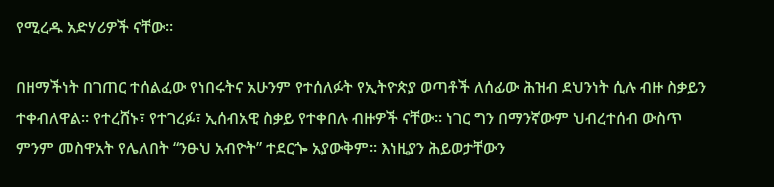የሚረዱ አድሃሪዎች ናቸው።

በዘማችነት በገጠር ተሰልፈው የነበሩትና አሁንም የተሰለፉት የኢትዮጵያ ወጣቶች ለሰፊው ሕዝብ ደህንነት ሲሉ ብዙ ስቃይን ተቀብለዋል። የተረሸኑ፣ የተገረፉ፣ ኢሰብአዊ ስቃይ የተቀበሉ ብዙዎች ናቸው። ነገር ግን በማንኛውም ህብረተሰብ ውስጥ ምንም መስዋአት የሌለበት “ንፁህ አብዮት” ተደርጐ አያውቅም። እነዚያን ሕይወታቸውን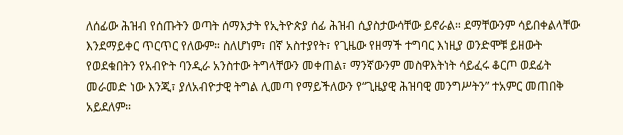ለሰፊው ሕዝብ የሰጡትን ወጣት ሰማእታት የኢትዮጵያ ሰፊ ሕዝብ ሲያስታውሳቸው ይኖራል። ደማቸውንም ሳይበቀልላቸው እንደማይቀር ጥርጥር የለውም። ስለሆነም፣ በኛ አስተያየት፣ የጊዜው የዘማች ተግባር እነዚያ ወንድሞቹ ይዘውት የወደቁበትን የአብዮት ባንዲራ አንስተው ትግላቸውን መቀጠል፣ ማንኛውንም መስዋእትነት ሳይፈሩ ቆርጦ ወደፊት መራመድ ነው እንጂ፣ ያለአብዮታዊ ትግል ሊመጣ የማይችለውን የ“ጊዜያዊ ሕዝባዊ መንግሥትን” ተአምር መጠበቅ አይደለም።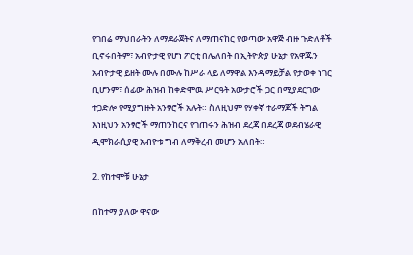የገበሬ ማህበራትን ለማደራጀትና ለማጠናከር የወጣው አዋጅ ብዙ ጉድለቶች ቢኖሩበትም፣ አብዮታዊ የሆነ ፖርቲ በሌለበት በኢትዮጵያ ሁኔታ የአዋጁን አብዮታዊ ይዘት ሙሉ በሙሉ ከሥራ ላይ ለማዋል እንዳማይቻል የታወቀ ነገር ቢሆንም፣ ሰፊው ሕዝብ ከቀድሞዉ ሥርዓት አውታሮች ጋር በሚያደርገው ተጋድሎ የሚያግዙት አንፃሮች አሉት። ስለዚህም የሃቀኛ ተራማጆች ትግል እነዚህን አንፃሮች ማጠንከርና የገጠሩን ሕዝብ ደረጃ በደረጃ ወደብሄራዊ ዲሞክራሲያዊ አብዮቱ ግብ ለማቅረብ መሆን አለበት።

2. የከተሞቹ ሁኔታ

በከተማ ያለው ዋናው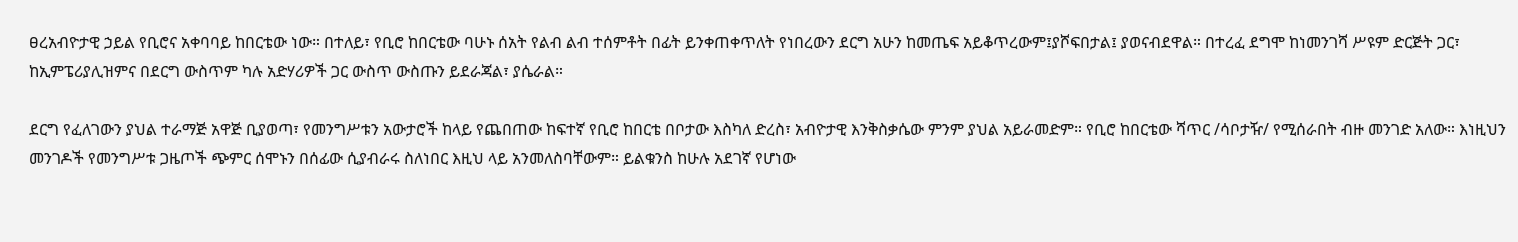ፀረአብዮታዊ ኃይል የቢሮና አቀባባይ ከበርቴው ነው። በተለይ፣ የቢሮ ከበርቴው ባሁኑ ሰአት የልብ ልብ ተሰምቶት በፊት ይንቀጠቀጥለት የነበረውን ደርግ አሁን ከመጤፍ አይቆጥረውም፤ያሾፍበታል፤ ያወናብደዋል። በተረፈ ደግሞ ከነመንገሻ ሥዩም ድርጅት ጋር፣ ከኢምፔሪያሊዝምና በደርግ ውስጥም ካሉ አድሃሪዎች ጋር ውስጥ ውስጡን ይደራጃል፣ ያሴራል።

ደርግ የፈለገውን ያህል ተራማጅ አዋጅ ቢያወጣ፣ የመንግሥቱን አውታሮች ከላይ የጨበጠው ከፍተኛ የቢሮ ከበርቴ በቦታው እስካለ ድረስ፣ አብዮታዊ እንቅስቃሴው ምንም ያህል አይራመድም። የቢሮ ከበርቴው ሻጥር /ሳቦታዥ/ የሚሰራበት ብዙ መንገድ አለው። እነዚህን መንገዶች የመንግሥቱ ጋዜጦች ጭምር ሰሞኑን በሰፊው ሲያብራሩ ስለነበር እዚህ ላይ አንመለስባቸውም። ይልቁንስ ከሁሉ አደገኛ የሆነው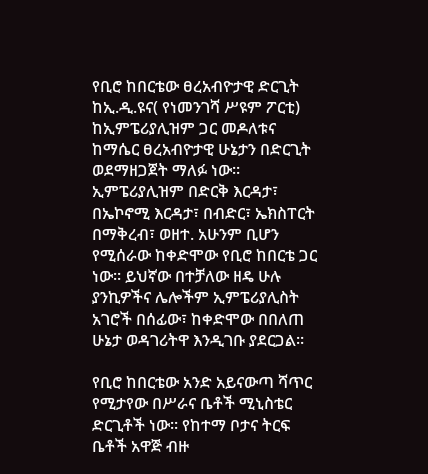የቢሮ ከበርቴው ፀረአብዮታዊ ድርጊት ከኢ.ዲ.ዩና( የነመንገሻ ሥዩም ፖርቲ) ከኢምፔሪያሊዝም ጋር መዶለቱና ከማሴር ፀረአብዮታዊ ሁኔታን በድርጊት ወደማዘጋጀት ማለፉ ነው። ኢምፔሪያሊዝም በድርቅ እርዳታ፣ በኤኮኖሚ እርዳታ፣ በብድር፣ ኤክስፐርት በማቅረብ፣ ወዘተ. አሁንም ቢሆን የሚሰራው ከቀድሞው የቢሮ ከበርቴ ጋር ነው። ይህኛው በተቻለው ዘዴ ሁሉ ያንኪዎችና ሌሎችም ኢምፔሪያሊስት አገሮች በሰፊው፣ ከቀድሞው በበለጠ ሁኔታ ወዳገሪትዋ እንዲገቡ ያደርጋል።

የቢሮ ከበርቴው አንድ አይናውጣ ሻጥር የሚታየው በሥራና ቤቶች ሚኒስቴር ድርጊቶች ነው። የከተማ ቦታና ትርፍ ቤቶች አዋጅ ብዙ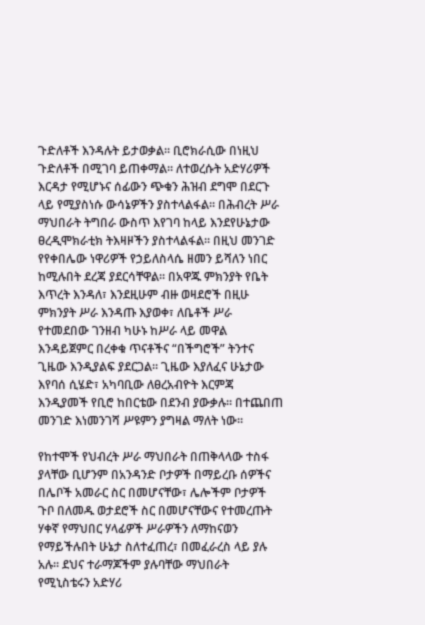ጉድለቶች እንዳሉት ይታወቃል። ቢሮክራሲው በነዚህ ጉድለቶች በሚገባ ይጠቀማል። ለተወረሱት አድሃሪዎች እርዳታ የሚሆኑና ሰፊውን ጭቁን ሕዝብ ደግሞ በደርጉ ላይ የሚያስነሱ ውሳኔዎችን ያስተላልፋል። በሕብረት ሥራ ማህበራት ትግበራ ውስጥ እየገባ ከላይ እንደየሁኔታው ፀረዲሞክራቲክ ትእዛዞችን ያስተላልፋል። በዚህ መንገድ የየቀበሌው ነዋሪዎች የኃይለስላሴ ዘመን ይሻለን ነበር ከሚሉበት ደረጃ ያደርሳቸዋል። በአዋጁ ምክንያት የቤት እጥረት እንዳለ፣ እንደዚሁም ብዙ ወዛደሮች በዚሁ ምክንያት ሥራ እንዳጡ እያወቀ፣ ለቤቶች ሥራ የተመደበው ገንዘብ ካሁኑ ከሥራ ላይ መዋል እንዳይጀምር በረቀቁ ጥናቶችና “በችግሮች” ትንተና ጊዜው እንዲያልፍ ያደርጋል። ጊዜው እያለፈና ሁኔታው እየባሰ ሲሄድ፣ አካባቢው ለፀረአብዮት እርምጃ እንዲያመች የቢሮ ከበርቴው በደንብ ያውቃሉ። በተጨበጠ መንገድ እነመንገሻ ሥዩምን ያግዛል ማለት ነው።

የከተሞች የህብረት ሥራ ማህበራት በጠቅላላው ተስፋ ያላቸው ቢሆንም በአንዳንድ ቦታዎች በማይረቡ ሰዎችና በሌቦች አመራር ስር በመሆናቸው፣ ሌሎችም ቦታዎች ጉቦ በለመዱ ወታደሮች ስር በመሆናቸውና የተመረጡት ሃቀኛ የማህበር ሃላፊዎች ሥራዎችን ለማከናወን የማይችሉበት ሁኔታ ስለተፈጠረ፣ በመፈራረስ ላይ ያሉ አሉ። ደህና ተራማጆችም ያሉባቸው ማህበራት የሚኒስቴሩን አድሃሪ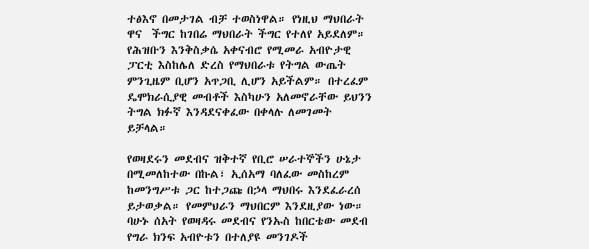ተፅእኖ በመታገል ብቻ ተወስነዋል። የነዚህ ማህበራት ዋና  ችግር ከገበሬ ማህበራት ችግር የተለየ አይደለም። የሕዝቡን እንቅስቃሴ አቀናብሮ የሚመራ አብዮታዊ ፓርቲ እስከሌለ ድረስ የማህበራቱ የትግል ውጤት ምንጊዜም ቢሆን አጥጋቢ ሊሆን አይችልም። በተረፈም ዴሞክራሲያዊ መብቶች እስካሁን አለመኖራቸው ይህንን ትግል ክፉኛ እንዳደናቀፈው በቀላሉ ለመገመት ይቻላል።

የወዛደሩን መደብና ዝቅተኛ የቢሮ ሠራተኞችን ሁኔታ በሚመለከተው በኩል፣ ኢሰአማ ባለፈው መስከረም ከመንግሥቱ ጋር ከተጋጩ በኃላ ማህበሩ እንደፈራረሰ ይታወቃል። የመምህራን ማህበርም እንደዚያው ነው። ባሁኑ ሰአት የወዛዳሩ መደብና የንኡስ ከበርቴው መደብ የግራ ክንፍ አብዮቱን በተለያዩ መንገዶች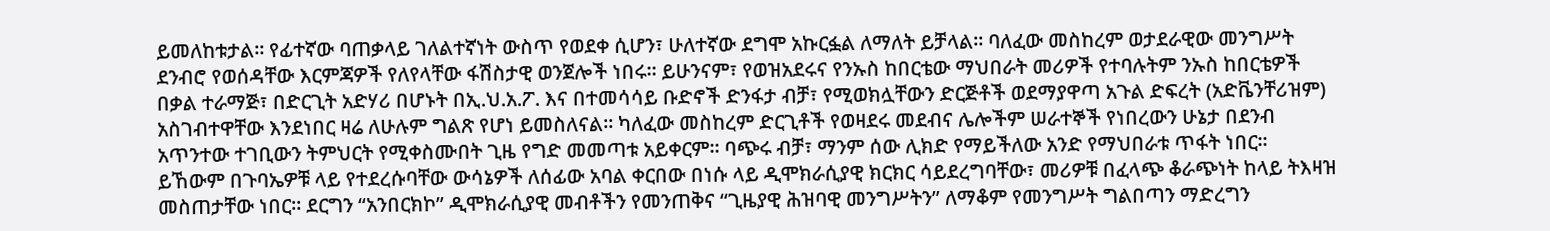ይመለከቱታል። የፊተኛው ባጠቃላይ ገለልተኛነት ውስጥ የወደቀ ሲሆን፣ ሁለተኛው ደግሞ አኩርፏል ለማለት ይቻላል። ባለፈው መስከረም ወታደራዊው መንግሥት ደንብሮ የወሰዳቸው እርምጃዎች የለየላቸው ፋሽስታዊ ወንጀሎች ነበሩ። ይሁንናም፣ የወዝአደሩና የንኡስ ከበርቴው ማህበራት መሪዎች የተባሉትም ንኡስ ከበርቴዎች በቃል ተራማጅ፣ በድርጊት አድሃሪ በሆኑት በኢ.ህ.አ.ፖ. እና በተመሳሳይ ቡድኖች ድንፋታ ብቻ፣ የሚወክሏቸውን ድርጅቶች ወደማያዋጣ አጉል ድፍረት (አድቬንቸሪዝም) አስገብተዋቸው እንደነበር ዛሬ ለሁሉም ግልጽ የሆነ ይመስለናል። ካለፈው መስከረም ድርጊቶች የወዛደሩ መደብና ሌሎችም ሠራተኞች የነበረውን ሁኔታ በደንብ አጥንተው ተገቢውን ትምህርት የሚቀስሙበት ጊዜ የግድ መመጣቱ አይቀርም። ባጭሩ ብቻ፣ ማንም ሰው ሊክድ የማይችለው አንድ የማህበራቱ ጥፋት ነበር፡፡  ይኸውም በጉባኤዎቹ ላይ የተደረሱባቸው ውሳኔዎች ለሰፊው አባል ቀርበው በነሱ ላይ ዲሞክራሲያዊ ክርክር ሳይደረግባቸው፣ መሪዎቹ በፈላጭ ቆራጭነት ከላይ ትእዛዝ መስጠታቸው ነበር። ደርግን “አንበርክኮ” ዲሞክራሲያዊ መብቶችን የመንጠቅና “ጊዜያዊ ሕዝባዊ መንግሥትን” ለማቆም የመንግሥት ግልበጣን ማድረግን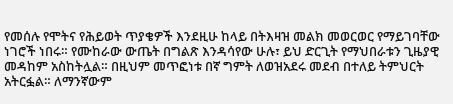የመሰሉ የሞትና የሕይወት ጥያቄዎች እንደዚሁ ከላይ በትእዛዝ መልክ መወርወር የማይገባቸው ነገሮች ነበሩ። የሙከራው ውጤት በግልጽ እንዳሳየው ሁሉ፣ ይህ ድርጊት የማህበራቱን ጊዜያዊ መዳከም አስከትሏል። በዚህም መጥፎነቱ በኛ ግምት ለወዝአደሩ መደብ በተለይ ትምህርት አትርፏል። ለማንኛውም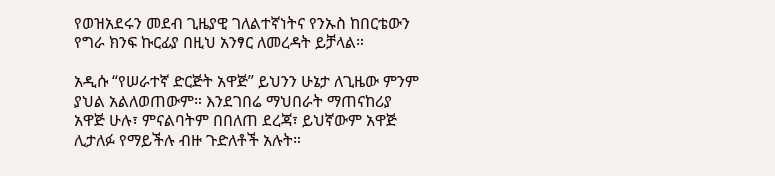የወዝአደሩን መደብ ጊዜያዊ ገለልተኛነትና የንኡስ ከበርቴውን የግራ ክንፍ ኩርፊያ በዚህ አንፃር ለመረዳት ይቻላል።

አዲሱ “የሠራተኛ ድርጅት አዋጅ” ይህንን ሁኔታ ለጊዜው ምንም ያህል አልለወጠውም። እንደገበሬ ማህበራት ማጠናከሪያ አዋጅ ሁሉ፣ ምናልባትም በበለጠ ደረጃ፣ ይህኛውም አዋጅ ሊታለፉ የማይችሉ ብዙ ጉድለቶች አሉት።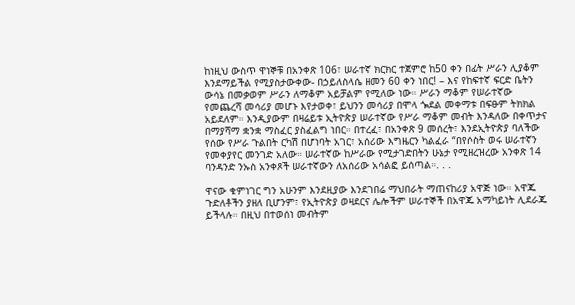ከነዚህ ውስጥ ዋነኞቹ በአንቀጽ 106፣ ሠራተኛ ክርክር ተጀምሮ ከ50 ቀን በፊት ሥራን ሊያቆም እንደማይችል የሚያስታውቀው- በኃይለስላሴ ዘመን 60 ቀን ነበር! – እና የከፍተኛ ፍርድ ቤትን ውሳኔ በመቃወም ሥራን ለማቆም አይቻልም የሚለው ነው። ሥራን ማቆም የሠራተኛው የመጨረሻ መሳሪያ መሆኑ እየታወቀ፣ ይህንን መሳሪያ በሞላ ጐደል መቀማቱ በፍፁም ትክክል አይደለም። እንዲያውም በዛሬይቱ ኢትዮጵያ ሠራተኛው የሥራ ማቆም መብት እንዳለው በቀጥታና በማያሻማ ቋንቋ ማስፈር ያስፈልግ ነበር። በተረፈ፣ በአንቀጽ 9 መሰረት፣ እንደኢትዮጵያ ባለችው የሰው የሥራ ጉልበት ርካሽ በሆነባት አገር፣ አሰሪው እግዜርን ካልፈራ “በየሶስት ወሩ ሠራተኛን የመቀያየር መንገድ አለው። ሠራተኛው ከሥራው የሚታገድበትን ሁኔታ የሚዘረዝረው አንቀጽ 14 ባንዳንድ ንኡስ አንቀጾች ሠራተኛውን ለአሰሪው አሳልፎ ይሰጣል።. . .

ዋናው ቁምነገር ግን አሁንም እንደዚያው እንደገበሬ ማህበራት ማጠናከሪያ አዋጅ ነው። አዋጁ ጉድለቶችን ያዘለ ቢሆንም፣ የኢትዮጵያ ወዛደርና ሌሎችም ሠራተኞች በአዋጁ አማካይነት ሊደራጁ ይችላሉ። በዚህ በተወሰነ መብትም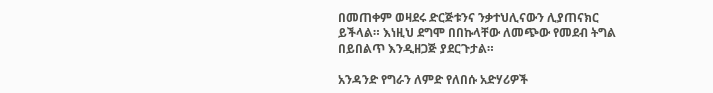በመጠቀም ወዛደሩ ድርጅቱንና ንቃተህሊናውን ሊያጠናክር ይችላል። እነዚህ ደግሞ በበኩላቸው ለመጭው የመደብ ትግል በይበልጥ እንዲዘጋጅ ያደርጉታል።

አንዳንድ የግራን ለምድ የለበሱ አድሃሪዎች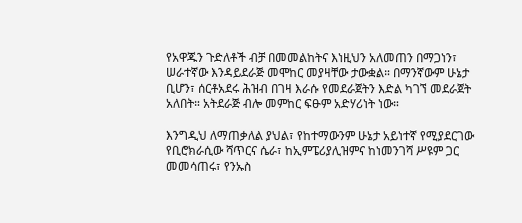የአዋጁን ጉድለቶች ብቻ በመመልከትና እነዚህን አለመጠን በማጋነን፣ ሠራተኛው እንዳይደራጅ መሞከር መያዛቸው ታውቋል። በማንኛውም ሁኔታ ቢሆን፣ ሰርቶአደሩ ሕዝብ በገዛ እራሱ የመደራጀትን እድል ካገኘ መደራጀት አለበት። አትደራጅ ብሎ መምከር ፍፁም አድሃሪነት ነው።

እንግዲህ ለማጠቃለል ያህል፣ የከተማውንም ሁኔታ አይነተኛ የሚያደርገው የቢሮክራሲው ሻጥርና ሴራ፣ ከኢምፔሪያሊዝምና ከነመንገሻ ሥዩም ጋር መመሳጠሩ፣ የንኡስ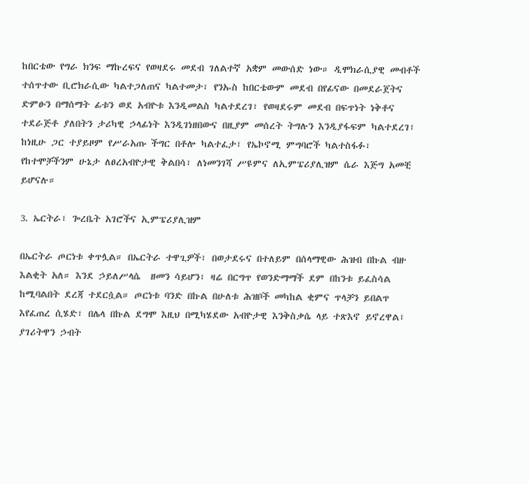ከበርቴው የግራ ክንፍ ማኩረፍና የወዛደሩ መደብ ገለልተኛ አቋም መውሰድ ነው። ዲሞክራሲያዊ መብቶች ተሰጥተው ቢሮክራሲው ካልተጋለጠና ካልተመታ፣ የንኡስ ከበርቴውም መደብ በየፊናው በመደራጀትና ድምፁን በማሰማት ፊቱን ወደ አብዮቱ እንዲመልስ ካልተደረገ፣ የወዛደሩም መደብ በፍጥነት ነቅቶና ተደራጅቶ ያለበትን ታሪካዊ ኃላፊነት እንዲገነዘበውና በዚያም መሰረት ትግሉን እንዲያፋፍም ካልተደረገ፣ ከነዚሁ ጋር ተያይዞም የሥራአጡ ችግር በቶሎ ካልተፈታ፣ የኤኮኖሚ ምግባሮች ካልተስፋፉ፣ የከተሞቻችንም ሁኔታ ለፀረአብዮታዊ ቅልበሳ፣ ለነመንገሻ ሥዩምና ለኢምፔሪያሊዝም ሴራ እጅግ አመቺ ይሆናሉ።

3. ኤርትራ፣ ጐረቤት አገሮችና ኢምፔሪያሊዝም

በኤርትራ ጦርነቱ ቀጥሏል። በኤርትራ ተዋጊዎች፣ በወታደሩና በተለይም በሰላማዊው ሕዝብ በኩል ብዙ እልቂት አለ። እንደ ኃይለሥላሴ  ዘመን ሳይሆን፣ ዛሬ በርግጥ የወንድማማች ደም በከንቱ ይፈስሳል ከሚባልበት ደረጃ ተደርሷል። ጦርነቱ ባንድ በኩል በሁለቱ ሕዝቦች መካከል ቂምና ጥላቻን ይበልጥ እየፈጠረ ሲሄድ፣ በሌላ በኩል ደግሞ እዚህ በሚካሄደው አብዮታዊ እንቅስቃሴ ላይ ተጽእኖ ይኖረዋል፣ ያገሪትዋን ኃብት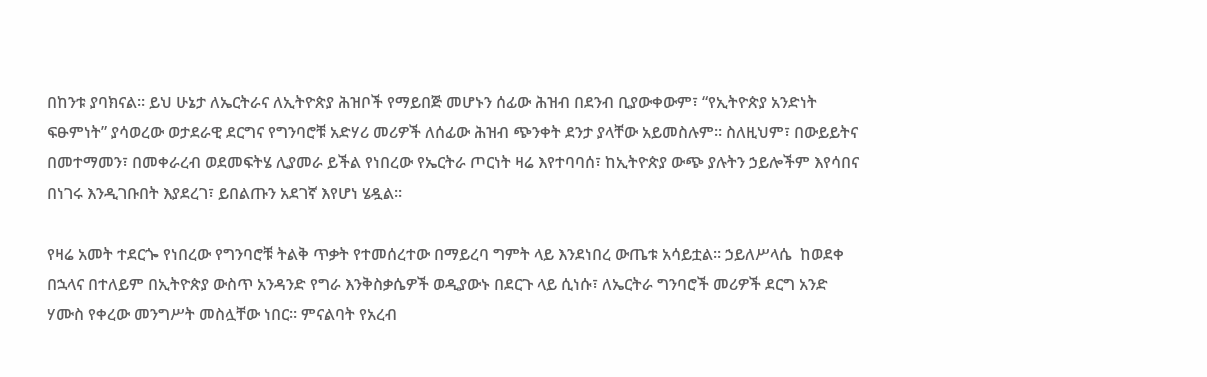በከንቱ ያባክናል። ይህ ሁኔታ ለኤርትራና ለኢትዮጵያ ሕዝቦች የማይበጅ መሆኑን ሰፊው ሕዝብ በደንብ ቢያውቀውም፣ “የኢትዮጵያ አንድነት ፍፁምነት” ያሳወረው ወታደራዊ ደርግና የግንባሮቹ አድሃሪ መሪዎች ለሰፊው ሕዝብ ጭንቀት ደንታ ያላቸው አይመስሉም። ስለዚህም፣ በውይይትና በመተማመን፣ በመቀራረብ ወደመፍትሄ ሊያመራ ይችል የነበረው የኤርትራ ጦርነት ዛሬ እየተባባሰ፣ ከኢትዮጵያ ውጭ ያሉትን ኃይሎችም እየሳበና በነገሩ እንዲገቡበት እያደረገ፣ ይበልጡን አደገኛ እየሆነ ሄዷል።

የዛሬ አመት ተደርጐ የነበረው የግንባሮቹ ትልቅ ጥቃት የተመሰረተው በማይረባ ግምት ላይ እንደነበረ ውጤቱ አሳይቷል። ኃይለሥላሴ  ከወደቀ በኋላና በተለይም በኢትዮጵያ ውስጥ አንዳንድ የግራ እንቅስቃሴዎች ወዲያውኑ በደርጉ ላይ ሲነሱ፣ ለኤርትራ ግንባሮች መሪዎች ደርግ አንድ ሃሙስ የቀረው መንግሥት መስሏቸው ነበር። ምናልባት የአረብ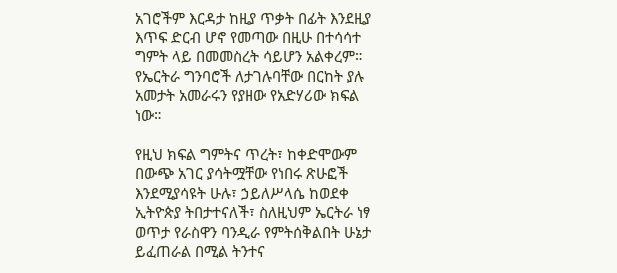አገሮችም እርዳታ ከዚያ ጥቃት በፊት እንደዚያ እጥፍ ድርብ ሆኖ የመጣው በዚሁ በተሳሳተ ግምት ላይ በመመስረት ሳይሆን አልቀረም። የኤርትራ ግንባሮች ለታገሉባቸው በርከት ያሉ አመታት አመራሩን የያዘው የአድሃሪው ክፍል ነው።

የዚህ ክፍል ግምትና ጥረት፣ ከቀድሞውም በውጭ አገር ያሳትሟቸው የነበሩ ጽሁፎች እንደሚያሳዩት ሁሉ፣ ኃይለሥላሴ ከወደቀ ኢትዮጵያ ትበታተናለች፣ ስለዚህም ኤርትራ ነፃ ወጥታ የራስዋን ባንዲራ የምትሰቅልበት ሁኔታ ይፈጠራል በሚል ትንተና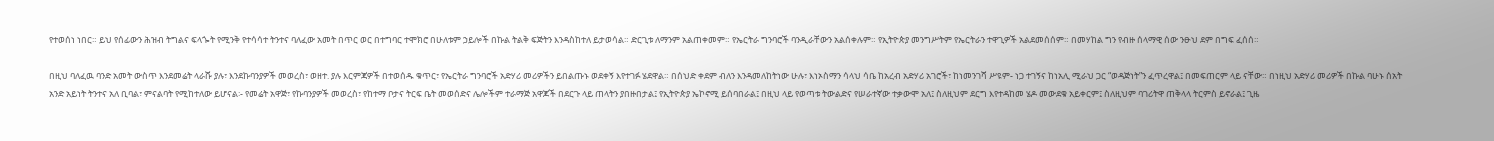የተወሰነ ነበር። ይህ የሰፊውን ሕዝብ ትግልና ፍላጐት የሚንቅ የተሳሳተ ትንተና ባለፈው አመት በጥር ወር በተግባር ተሞክሮ በሁለቱም ኃይሎች በኩል ትልቅ ፍጅትን እንዳስከተለ ይታወሳል። ድርጊቱ ለማንም አልጠቀመም። የኤርትራ ግንባሮች ባንዲራቸውን አልሰቀሉም። የኢትዮጵያ መንግሥትም የኤርትራን ተዋጊዎች አልደመሰሰም። በመሃከል ግን የብዙ ሰላማዊ ሰው ንፁህ ደም በግፍ ፈሰሰ።

በዚህ ባለፈዉ ባንድ አመት ውስጥ እንደመሬት ላራሹ ያሉ፣ እንደኩባንያዎች መወረስ፣ ወዘተ. ያሉ እርምጃዎች በተወሰዱ ቁጥር፣ የኤርትራ ግንባሮች አድሃሪ መሪዎችን ይበልጡኑ ወደቀኝ እየተገፉ ሄደዋል። በሰህድ ቀደም ብለን እንዳመለከትነው ሁሉ፣ እነኦስማን ሳላህ ሳቤ ከአረብ አድሃሪ አገሮች፣ ከነመንገሻ ሥዩም- ነጋ ተገኝና ከነአሊ ሚራህ ጋር “ወዳጅነት”ን ፈጥረዋል፤ በመፍጠርም ላይ ናቸው። በነዚህ አድሃሪ መሪዎች በኩል ባሁኑ ሰአት አንድ አይነት ትንተና አለ ቢባል፣ ምናልባት የሚከተለው ይሆናል፡- የመሬት አዋጅ፣ የኩባንያዎች መወረስ፣ የከተማ ቦታና ትርፍ ቤት መወሰድና ሌሎችም ተራማጅ አዋጆች በደርጉ ላይ ጠላትን ያበዙበታል፤ የኢትዮጵያ ኤኮኖሚ ይሰባበራል፤ በዚህ ላይ የወጣቱ ትውልድና የሠራተኛው ተቃውሞ አለ፤ ስለዚህም ደርግ እየተዳከመ ሄዶ መውደቁ አይቀርም፤ ስለዚህም ባገሪትዋ ጠቅላላ ትርምስ ይኖራል፤ ጊዜ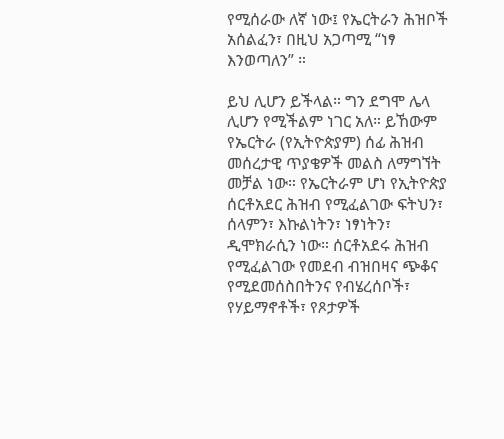የሚሰራው ለኛ ነው፤ የኤርትራን ሕዝቦች አሰልፈን፣ በዚህ አጋጣሚ “ነፃ እንወጣለን” ።

ይህ ሊሆን ይችላል። ግን ደግሞ ሌላ ሊሆን የሚችልም ነገር አለ። ይኸውም የኤርትራ (የኢትዮጵያም) ሰፊ ሕዝብ መሰረታዊ ጥያቄዎች መልስ ለማግኘት መቻል ነው። የኤርትራም ሆነ የኢትዮጵያ ሰርቶአደር ሕዝብ የሚፈልገው ፍትህን፣ ሰላምን፣ እኩልነትን፣ ነፃነትን፣ ዲሞክራሲን ነው። ሰርቶአደሩ ሕዝብ የሚፈልገው የመደብ ብዝበዛና ጭቆና የሚደመሰስበትንና የብሄረሰቦች፣ የሃይማኖቶች፣ የጾታዎች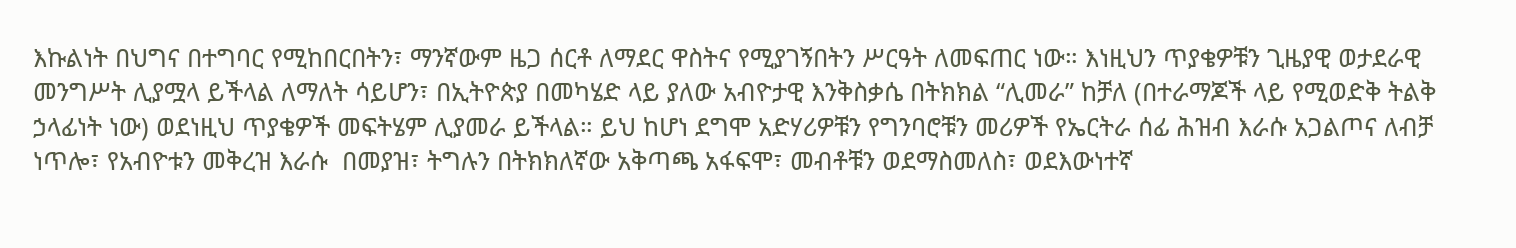እኩልነት በህግና በተግባር የሚከበርበትን፣ ማንኛውም ዜጋ ሰርቶ ለማደር ዋስትና የሚያገኝበትን ሥርዓት ለመፍጠር ነው። እነዚህን ጥያቄዎቹን ጊዜያዊ ወታደራዊ መንግሥት ሊያሟላ ይችላል ለማለት ሳይሆን፣ በኢትዮጵያ በመካሄድ ላይ ያለው አብዮታዊ እንቅስቃሴ በትክክል “ሊመራ” ከቻለ (በተራማጆች ላይ የሚወድቅ ትልቅ ኃላፊነት ነው) ወደነዚህ ጥያቄዎች መፍትሄም ሊያመራ ይችላል። ይህ ከሆነ ደግሞ አድሃሪዎቹን የግንባሮቹን መሪዎች የኤርትራ ሰፊ ሕዝብ እራሱ አጋልጦና ለብቻ ነጥሎ፣ የአብዮቱን መቅረዝ እራሱ  በመያዝ፣ ትግሉን በትክክለኛው አቅጣጫ አፋፍሞ፣ መብቶቹን ወደማስመለስ፣ ወደእውነተኛ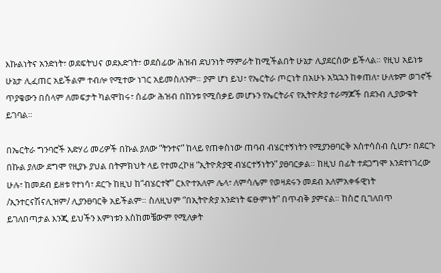እኩልነትና አንድነት፣ ወደፍትህና ወደእድገት፣ ወደሰፊው ሕዝብ ደህንነት ማምራት ከሚችልበት ሁኔታ ሊያደርሰው ይችላል። የዚህ አይነቱ ሁኔታ ሊፈጠር አይችልም ተብሎ የሚተው ነገር አይመስለንም። ያም ሆነ ይህ፣ የኤርትራ ጦርነት በአሁኑ አኳኋን ከቀጠለ፣ ሁለቱም ወገኖች ጥያቄውን በሰላም ለመፍታት ካልሞከሩ፣ ሰፊው ሕዝብ በከንቱ የሚሰቃይ መሆኑን የኤርትራና የኢትዮጵያ ተራማጆች በደንብ ሊያውቁት ይገባል።

በኤርትራ ግንባሮች አድሃሪ መሪዎች በኩል ያለው “ትንተና” ከላይ የጠቀስነው ጠባብ ብሄርተኝነትን የሚያንፀባርቅ አስተሳሰብ ሲሆን፣ በደርጉ በኩል ያለው ደግሞ የዚያኑ ያህል በትምክህት ላይ የተመረኮዘ “ኢትዮጵያዊ ብሄርተኝነትን” ያፀባርቃል። ከዚህ በፊት ተደጋግሞ እንደተነገረው ሁሉ፣ ከመደብ ይዘቱ የተነሳ፣ ደርጉ ከዚህ ከ“ብሄርተኛ” ርእዮተአለም ሌላ፣ ለምሳሌም የወዛደሩን መደብ አለምአቀፋዊነት /ኢንተርናሽናሊዝም/ ሊያንፀባርቅ አይችልም። ስለዚህም “በኢትዮጵያ አንድነት ፍፁምነት” በጥብቅ ያምናል። ከስሮ ቢገለበጥ ይገለበጣታል እንጂ ይህችን እምነቱን እስከመቼውም የሚለቃት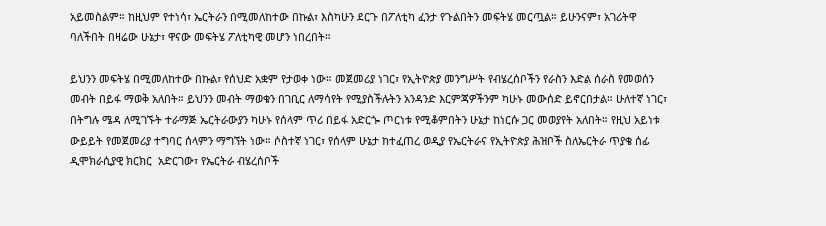አይመስልም። ከዚህም የተነሳ፣ ኤርትራን በሚመለከተው በኩል፣ እስካሁን ደርጉ በፖለቲካ ፈንታ የጉልበትን መፍትሄ መርጧል። ይሁንናም፣ አገሪትዋ ባለችበት በዛሬው ሁኔታ፣ ዋናው መፍትሄ ፖለቲካዊ መሆን ነበረበት።

ይህንን መፍትሄ በሚመለከተው በኩል፣ የሰህድ አቋም የታወቀ ነው። መጀመሪያ ነገር፣ የኢትዮጵያ መንግሥት የብሄረሰቦችን የራስን እድል ሰራስ የመወሰን መብት በይፋ ማወቅ አለበት። ይህንን መብት ማወቁን በገቢር ለማሳየት የሚያስችሉትን አንዳንድ እርምጃዎችንም ካሁኑ መውሰድ ይኖርበታል። ሁለተኛ ነገር፣ በትግሉ ሜዳ ለሚገኙት ተራማጅ ኤርትራውያን ካሁኑ የሰላም ጥሪ በይፋ አድርጐ ጦርነቱ የሚቆምበትን ሁኔታ ከነርሱ ጋር መወያየት አለበት። የዚህ አይነቱ ውይይት የመጀመሪያ ተግባር ሰላምን ማግኘት ነው። ሶስተኛ ነገር፣ የሰላም ሁኔታ ከተፈጠረ ወዲያ የኤርትራና የኢትዮጵያ ሕዝቦች ስለኤርትራ ጥያቄ ሰፊ ዲሞክራሲያዊ ክርክር  አድርገው፣ የኤርትራ ብሄረሰቦች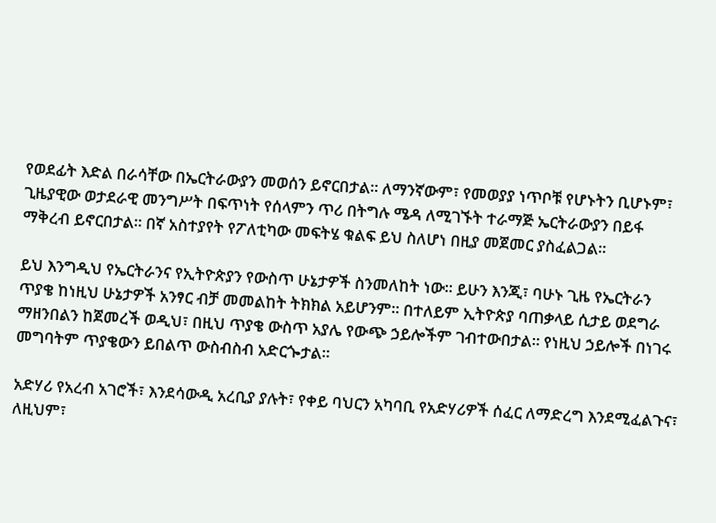የወደፊት እድል በራሳቸው በኤርትራውያን መወሰን ይኖርበታል። ለማንኛውም፣ የመወያያ ነጥቦቹ የሆኑትን ቢሆኑም፣ ጊዜያዊው ወታደራዊ መንግሥት በፍጥነት የሰላምን ጥሪ በትግሉ ሜዳ ለሚገኙት ተራማጅ ኤርትራውያን በይፋ ማቅረብ ይኖርበታል። በኛ አስተያየት የፖለቲካው መፍትሄ ቁልፍ ይህ ስለሆነ በዚያ መጀመር ያስፈልጋል።

ይህ እንግዲህ የኤርትራንና የኢትዮጵያን የውስጥ ሁኔታዎች ስንመለከት ነው። ይሁን እንጂ፣ ባሁኑ ጊዜ የኤርትራን ጥያቄ ከነዚህ ሁኔታዎች አንፃር ብቻ መመልከት ትክክል አይሆንም። በተለይም ኢትዮጵያ ባጠቃላይ ሲታይ ወደግራ ማዘንበልን ከጀመረች ወዲህ፣ በዚህ ጥያቄ ውስጥ አያሌ የውጭ ኃይሎችም ገብተውበታል። የነዚህ ኃይሎች በነገሩ መግባትም ጥያቄውን ይበልጥ ውስብስብ አድርጐታል።

አድሃሪ የአረብ አገሮች፣ እንደሳውዲ አረቢያ ያሉት፣ የቀይ ባህርን አካባቢ የአድሃሪዎች ሰፈር ለማድረግ እንደሚፈልጉና፣ ለዚህም፣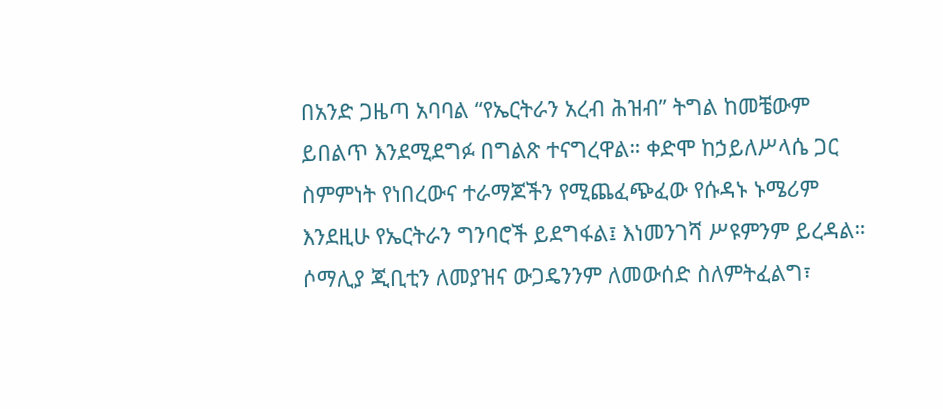በአንድ ጋዜጣ አባባል “የኤርትራን አረብ ሕዝብ” ትግል ከመቼውም ይበልጥ እንደሚደግፉ በግልጽ ተናግረዋል። ቀድሞ ከኃይለሥላሴ ጋር ስምምነት የነበረውና ተራማጆችን የሚጨፈጭፈው የሱዳኑ ኑሜሪም እንደዚሁ የኤርትራን ግንባሮች ይደግፋል፤ እነመንገሻ ሥዩምንም ይረዳል። ሶማሊያ ጂቢቲን ለመያዝና ውጋዴንንም ለመውሰድ ስለምትፈልግ፣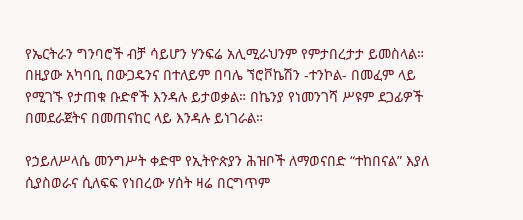የኤርትራን ግንባሮች ብቻ ሳይሆን ሃንፍሬ አሊሚራህንም የምታበረታታ ይመስላል። በዚያው አካባቢ በውጋዴንና በተለይም በባሌ ኘሮቮኬሽን -ተንኮል- በመፈም ላይ የሚገኙ የታጠቁ ቡድኖች እንዳሉ ይታወቃል። በኬንያ የነመንገሻ ሥዩም ደጋፊዎች በመደራጀትና በመጠናከር ላይ እንዳሉ ይነገራል።

የኃይለሥላሴ መንግሥት ቀድሞ የኢትዮጵያን ሕዝቦች ለማወናበድ “ተከበናል” እያለ ሲያስወራና ሲለፍፍ የነበረው ሃሰት ዛሬ በርግጥም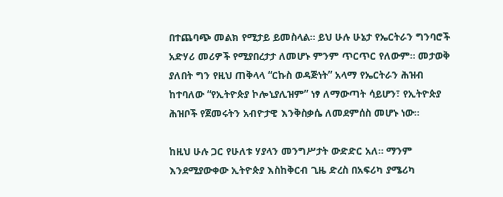በተጨባጭ መልክ የሚታይ ይመስላል። ይህ ሁሉ ሁኔታ የኤርትራን ግንባሮች አድሃሪ መሪዎች የሚያበረታታ ለመሆኑ ምንም ጥርጥር የለውም። መታወቅ ያለበት ግን የዚህ ጠቅላላ “ርኩስ ወዳጅነት” አላማ የኤርትራን ሕዝብ ከተባለው “የኢትዮጵያ ኮሎኒያሊዝም” ነፃ ለማውጣት ሳይሆን፣ የኢትዮጵያ ሕዝቦች የጀመሩትን አብዮታዊ እንቅስቃሴ ለመደምሰስ መሆኑ ነው።

ከዚህ ሁሉ ጋር የሁለቱ ሃያላን መንግሥታት ውድድር አለ። ማንም እንደሚያውቀው ኢትዮጵያ እስከቅርብ ጊዜ ድረስ በአፍሪካ ያሜሪካ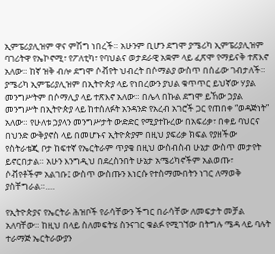ኢምፔሪያሊዝም ዋና ምሽግ ነበረች። አሁንም ቢሆን ደግሞ ያሜሪካ ኢምፔሪያሊዝም ባገሪትዋ የኤኮኖሚ፣ የፖለቲካ፣ የባህልና ወታደራዊ አቋም ላይ ፈጽሞ የማይናቅ ተጽእኖ አለው። ከኛ ዝቅ ብሎ ደግሞ ሶቭየት ህብረት በሶማልያ ውስጥ በሰፊው ገብታለች። ያሜሪካ ኢምፔሪያሊዝም በኢትዮጵያ ላይ የነበረውን ያህል ቁጥጥር ይህኛው ሃያል መንግሥትም በሶማሊያ ላይ ተጽእኖ አለው። በሌላ በኩል ደግሞ ይኸው ኃያል መንግሥት በኢትዮጵያ ላይ ከተሰለፉት አንዳንድ የአረብ አገሮች ጋር የጠበቀ “ወዳጅነት” አለው። የሁለቱ ኃያላን መንግሥታት ውድድር የሚያተኩረው በአፍሪቃ፣ በቀይ ባህርና በህንድ ውቅያኖስ ላይ በመሆኑና ኢትዮጵያም በዚህ ያፍሪቃ ክፍል የያዘችው የስትራቴጂ ቦታ ከፍተኛ የኤርትራም ጥያቄ በዚህ ውስብስብ ሁኔታ ውስጥ መታየት ይኖርበታል። አሁን እንግዲህ በደረስንበት ሁኔታ አሜሪካኖችም አልወጡ፣ ሶቭየቶችም አልገቡ፤ ውስጥ ውስጡን እነርሱ የተስማሙበትን ነገር ለማወቅ ያስቸግራል።….

የኢትዮጵያና የኤርትራ ሕዝቦች የራሳቸውን ችግር በራሳቸው ለመፍታት መቻል አለባቸው። ከዚህ በላይ ስለመፍትሄ ስንናገር ቁልፉ የሚገኘው በትግሉ ሜዳ ላይ ባሉት ተራማጅ ኤርትራውያን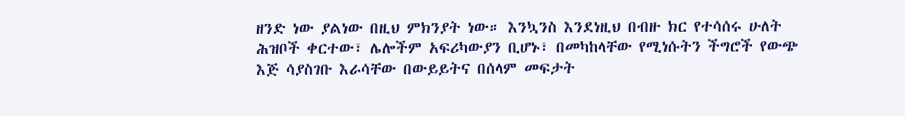ዘንድ ነው ያልነው በዚህ ምክንያት ነው። እንኳንስ እንደነዚህ በብዙ ክር የተሳሰሩ ሁለት ሕዝቦች ቀርተው፣ ሌሎችም አፍሪካውያን ቢሆኑ፣ በመካከላቸው የሚነሱትን ችግሮች የውጭ እጅ ሳያስገቡ እራሳቸው በውይይትና በሰላም መፍታት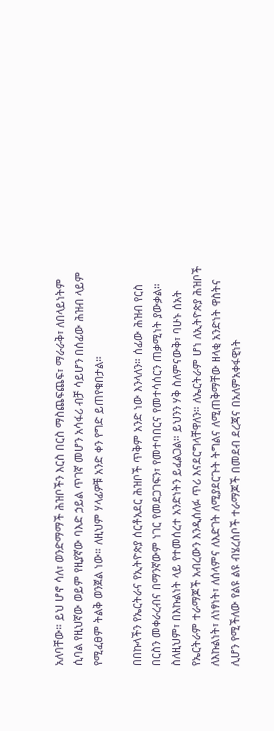አለባቸው። ይህ ሆኖ ሳለ፣ ወንድማማች ሕዝቦችን እርስ በርስ ማስጨፍጨፍ፣ ማራራቅ፣ ለበላይነትም ሲባል የዚህኛው ወይም የዚያኛው ባእድ ኃይል ጥገኛ መሆን አሳፋሪ ብቻ ሳይሆን በሰፊው ሕዝብ ላይም የሚፈፀም ትልቅ ወንጀል ነው። ለዚህም ሃላፊዎቹ አንድ ቀን የግድ ይጠየቁበታል።

በበኩላችን የኤርትራና የኢትዮጵያ ሰርቶአደር ሕዝቦች ጥቅም አንድ ነው እንላለን። ሰፊው ሕዝብ የርስ በርስን መቀራረብና በማንኛውም ነገር የመደጋገፍን፣ የመተባበርና የመተሳሰርን ጠቃሚነት ያውቃል። ስለዚህም፣ በእኩልነት ላይ የተመሰረተ አንድነትን ይፈልጋል። ይህንን ሃቅ ስለምናውቅ፣ ባሁኑ ሰአት የኤርትራም ተራማጆች አብረውን እንዲሰለፉ ጥሪ እናደርግላቸዋለን። ለኤርትራም ሆነ ለኢትዮጵያ ሕዝቦች ለእኩልነት፣ ለነፃነት፣ ለሰላምና ለእድገት ለሚያደርጉት ትግልና ለሚጠቅማቸው ዘላቂ አንድነት ዋስትና ሊሆን የሚችለው የልዩ ልዩ ብሄረሰቦች ተራማጆች በመደብ ደረጃና በአለምአቀፋዊነት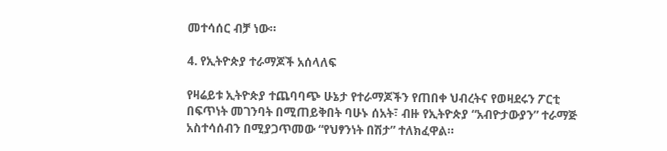መተሳሰር ብቻ ነው።

4. የኢትዮጵያ ተራማጆች አሰላለፍ

የዛሬይቱ ኢትዮጵያ ተጨባባጭ ሁኔታ የተራማጆችን የጠበቀ ህብረትና የወዛደሩን ፖርቲ በፍጥነት መገንባት በሚጠይቅበት ባሁኑ ሰአት፣ ብዙ የኢትዮጵያ “አብዮታውያን” ተራማጅ አስተሳሰብን በሚያጋጥመው “የህፃንነት በሽታ” ተለክፈዋል።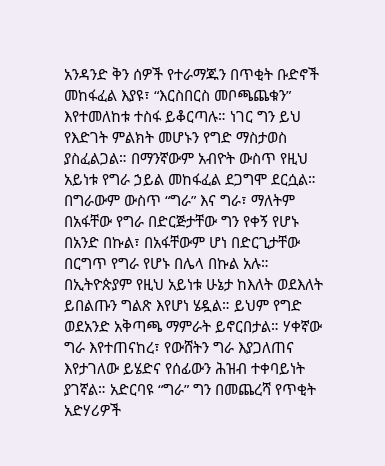አንዳንድ ቅን ሰዎች የተራማጁን በጥቂት ቡድኖች መከፋፈል እያዩ፣ “እርስበርስ መቦጫጨቁን” እየተመለከቱ ተስፋ ይቆርጣሉ። ነገር ግን ይህ የእድገት ምልክት መሆኑን የግድ ማስታወስ ያስፈልጋል። በማንኛውም አብዮት ውስጥ የዚህ አይነቱ የግራ ኃይል መከፋፈል ደጋግሞ ደርሷል። በግራውም ውስጥ “ግራ” እና ግራ፣ ማለትም በአፋቸው የግራ በድርጅታቸው ግን የቀኝ የሆኑ በአንድ በኩል፣ በአፋቸውም ሆነ በድርጊታቸው በርግጥ የግራ የሆኑ በሌላ በኩል አሉ። በኢትዮጵያም የዚህ አይነቱ ሁኔታ ከእለት ወደእለት ይበልጡን ግልጽ እየሆነ ሄዷል። ይህም የግድ ወደአንድ አቅጣጫ ማምራት ይኖርበታል። ሃቀኛው ግራ እየተጠናከረ፣ የውሸትን ግራ እያጋለጠና እየታገለው ይሄድና የሰፊውን ሕዝብ ተቀባይነት ያገኛል። አድርባዩ “ግራ” ግን በመጨረሻ የጥቂት አድሃሪዎች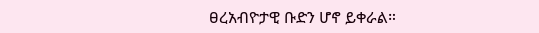ፀረአብዮታዊ ቡድን ሆኖ ይቀራል።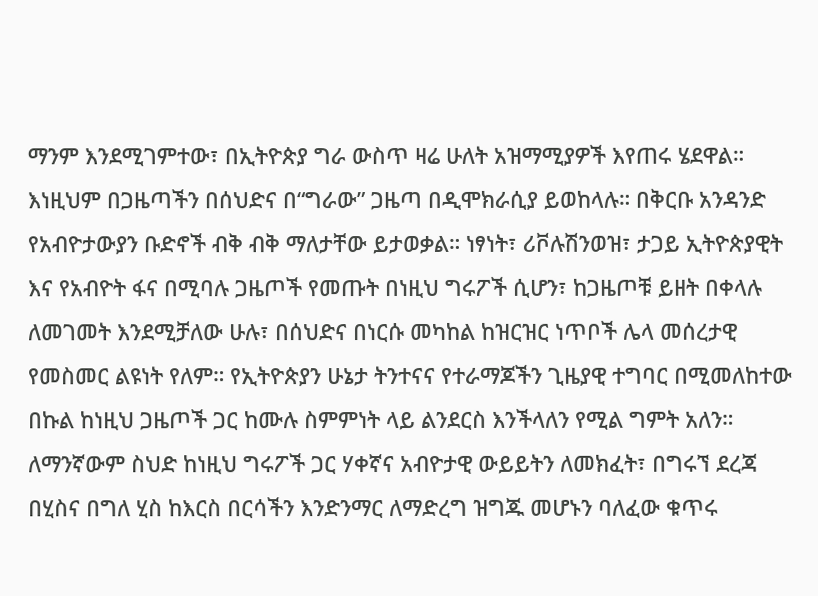ማንም እንደሚገምተው፣ በኢትዮጵያ ግራ ውስጥ ዛሬ ሁለት አዝማሚያዎች እየጠሩ ሄደዋል። እነዚህም በጋዜጣችን በሰህድና በ“ግራው” ጋዜጣ በዲሞክራሲያ ይወከላሉ። በቅርቡ አንዳንድ የአብዮታውያን ቡድኖች ብቅ ብቅ ማለታቸው ይታወቃል። ነፃነት፣ ሪቮሉሽንወዝ፣ ታጋይ ኢትዮጵያዊት እና የአብዮት ፋና በሚባሉ ጋዜጦች የመጡት በነዚህ ግሩፖች ሲሆን፣ ከጋዜጦቹ ይዘት በቀላሉ ለመገመት እንደሚቻለው ሁሉ፣ በሰህድና በነርሱ መካከል ከዝርዝር ነጥቦች ሌላ መሰረታዊ የመስመር ልዩነት የለም። የኢትዮጵያን ሁኔታ ትንተናና የተራማጆችን ጊዜያዊ ተግባር በሚመለከተው በኩል ከነዚህ ጋዜጦች ጋር ከሙሉ ስምምነት ላይ ልንደርስ እንችላለን የሚል ግምት አለን። ለማንኛውም ስህድ ከነዚህ ግሩፖች ጋር ሃቀኛና አብዮታዊ ውይይትን ለመክፈት፣ በግሩኘ ደረጃ በሂስና በግለ ሂስ ከእርስ በርሳችን እንድንማር ለማድረግ ዝግጁ መሆኑን ባለፈው ቁጥሩ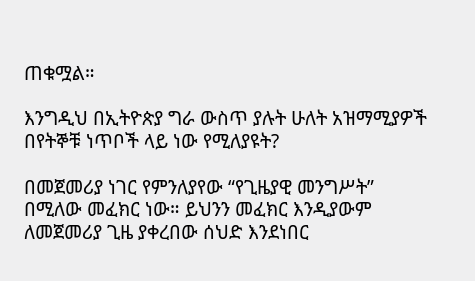ጠቁሟል።

እንግዲህ በኢትዮጵያ ግራ ውስጥ ያሉት ሁለት አዝማሚያዎች በየትኞቹ ነጥቦች ላይ ነው የሚለያዩት?

በመጀመሪያ ነገር የምንለያየው “የጊዜያዊ መንግሥት” በሚለው መፈክር ነው። ይህንን መፈክር እንዲያውም ለመጀመሪያ ጊዜ ያቀረበው ሰህድ እንደነበር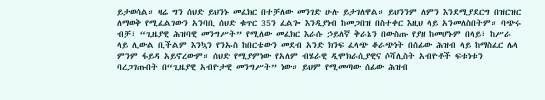ይታወሳል። ዛሬ ግን ሰህድ ይህንኑ መፈክር በተቻለው መንገድ ሁሉ ይታገለዋል። ይህንንም ለምን እንደሚያደርግ በዝርዝር ለማወቅ የሚፈልገውን አንባቢ ሰህድ ቁጥር 35ን ፈልጐ እንዲያነብ ከመጋበዝ በስተቀር እዚህ ላይ አንመለስበትም። ባጭሩ ብቻ፣ “ጊዜያዊ ሕዝባዊ መንግሥት” የሚለው መፈክር እራሱ ኃይለኛ ቅራኔን በውስጡ የያዘ ከመሆኑም በላይ፣ ከሥራ ላይ ሊውል ቢችልም እንኳን የንኡስ ከበርቴውን መደብ አንድ ክንፍ ፈላጭ ቆራጭነት በሰፊው ሕዝብ ላይ ከማስፈር ሌላ ምንም ፋይዳ አይኖረውም። ሰህድ የሚያምነው የአለም ብሄራዊ ዲሞክራሲያዊና ሶሻሊስት አብዮቶች ፍቱነቱን ባረጋገጡበት በ“ጊዜያዊ አብዮታዊ መንግሥት” ነው። ይህም የሚመጣው ሰፊው ሕዝብ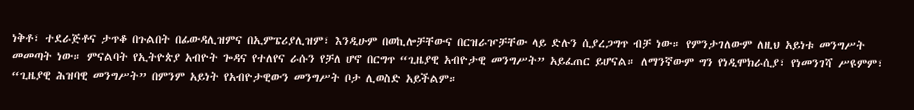ነቅቶ፣ ተደራጅቶና ታጥቆ በጉልበት በፊውዳሊዝምና በኢምፔሪያሊዝም፣ እንዲሁም በወኪሎቻቸውና በርዝራዦቻቸው ላይ ድሉን ሲያረጋግጥ ብቻ ነው። የምንታገለውም ለዚህ አይነቱ መንግሥት መመጣት ነው። ምናልባት የኢትዮጵያ አብዮት ጐዳና የተለየና ራሱን የቻለ ሆኖ በርግጥ “ጊዜያዊ አብዮታዊ መንግሥት” አይፈጠር ይሆናል። ለማንኛውም ግን የነዲሞክራሲያ፣ የነመንገሻ ሥዩምም፣ “ጊዜያዊ ሕዝባዊ መንግሥት” በምንም አይነት የአብዮታዊውን መንግሥት ቦታ ሊወስድ አይችልም።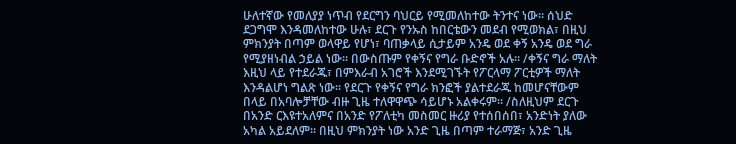ሁለተኛው የመለያያ ነጥብ የደርግን ባህርይ የሚመለከተው ትንተና ነው። ሰህድ ደጋግሞ እንዳመለከተው ሁሉ፣ ደርጉ የንኡስ ከበርቴውን መደብ የሚወክል፣ በዚህ ምክንያት በጣም ወላዋይ የሆነ፣ ባጠቃላይ ሲታይም አንዴ ወደ ቀኝ አንዴ ወደ ግራ የሚያዘነብል ኃይል ነው። በውስጡም የቀኝና የግራ ቡድኖች አሉ። /ቀኝና ግራ ማለት እዚህ ላይ የተደራጁ፣ በምእራብ አገሮች እንደሚገኙት የፖርላማ ፖርቲዎች ማለት እንዳልሆነ ግልጽ ነው። የደርጉ የቀኝና የግራ ክንፎች ያልተደራጁ ከመሆናቸውም በላይ በአባሎቻቸው ብዙ ጊዜ ተለዋዋጭ ሳይሆኑ አልቀሩም። /ስለዚህም ደርጉ በአንድ ርእዩተአለምና በአንድ የፖለቲካ መስመር ዙሪያ የተሰበሰበ፣ አንድነት ያለው አካል አይደለም። በዚህ ምክንያት ነው አንድ ጊዜ በጣም ተራማጅ፣ አንድ ጊዜ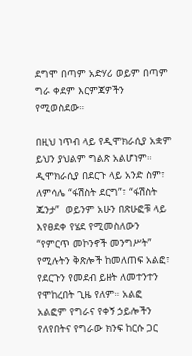ደግሞ በጣም አድሃሪ ወይም በጣም ግራ ቀደም እርምጃዎችን የሚወስደው።

በዚህ ነጥብ ላይ የዲሞክራሲያ አቋም ይህን ያህልም ግልጽ አልሆነም። ዲሞክራሲያ በደርጉ ላይ አንድ ስም፣ ለምሳሌ “ፋሽስት ደርግ”፣ “ፋሽስት ጁንታ”  ወይንም አሁን በጽሁፎቹ ላይ እየፀደቀ የሄደ የሚመስለውን “የምርጥ መኮንኖች መንግሥት” የሚሉትን ቅጽሎች ከመለጠፍ አልፎ፣ የደርጉን የመደብ ይዘት ለመተንተን የሞከረበት ጊዜ የለም። አልፎ አልፎም የግራና የቀኝ ኃይሎችን የለየበትና የግራው ክንፍ ከርሱ ጋር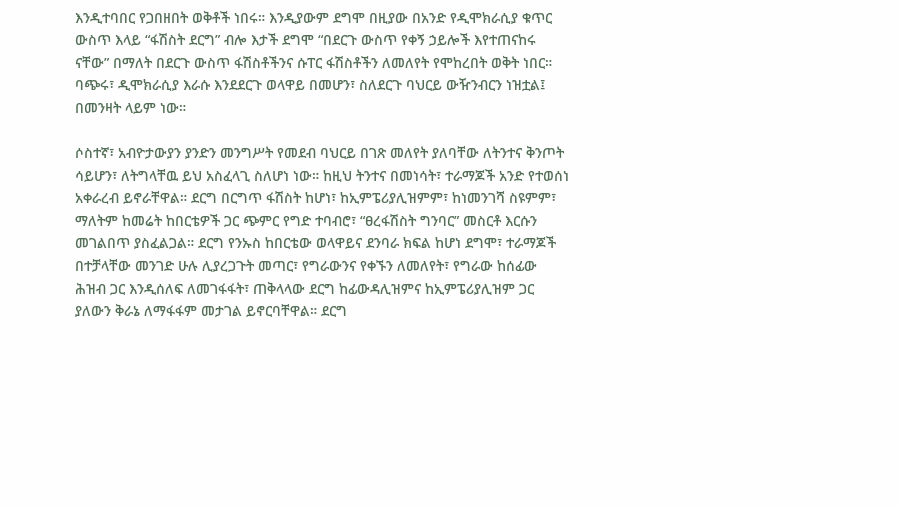እንዲተባበር የጋበዘበት ወቅቶች ነበሩ። እንዲያውም ደግሞ በዚያው በአንድ የዲሞክራሲያ ቁጥር ውስጥ እላይ “ፋሽስት ደርግ” ብሎ እታች ደግሞ “በደርጉ ውስጥ የቀኝ ኃይሎች እየተጠናከሩ ናቸው” በማለት በደርጉ ውስጥ ፋሽስቶችንና ሱፐር ፋሽስቶችን ለመለየት የሞከረበት ወቅት ነበር። ባጭሩ፣ ዲሞክራሲያ እራሱ እንደደርጉ ወላዋይ በመሆን፣ ስለደርጉ ባህርይ ውዥንብርን ነዝቷል፤ በመንዛት ላይም ነው።

ሶስተኛ፣ አብዮታውያን ያንድን መንግሥት የመደብ ባህርይ በገጽ መለየት ያለባቸው ለትንተና ቅንጦት ሳይሆን፣ ለትግላቸዉ ይህ አስፈላጊ ስለሆነ ነው። ከዚህ ትንተና በመነሳት፣ ተራማጆች አንድ የተወሰነ አቀራረብ ይኖራቸዋል። ደርግ በርግጥ ፋሽስት ከሆነ፣ ከኢምፔሪያሊዝምም፣ ከነመንገሻ ስዩምም፣ ማለትም ከመሬት ከበርቴዎች ጋር ጭምር የግድ ተባብሮ፣ “ፀረፋሽስት ግንባር” መስርቶ እርሱን መገልበጥ ያስፈልጋል። ደርግ የንኡስ ከበርቴው ወላዋይና ደንባራ ክፍል ከሆነ ደግሞ፣ ተራማጆች በተቻላቸው መንገድ ሁሉ ሊያረጋጉት መጣር፣ የግራውንና የቀኙን ለመለየት፣ የግራው ከሰፊው ሕዝብ ጋር እንዲሰለፍ ለመገፋፋት፣ ጠቅላላው ደርግ ከፊውዳሊዝምና ከኢምፔሪያሊዝም ጋር ያለውን ቅራኔ ለማፋፋም መታገል ይኖርባቸዋል። ደርግ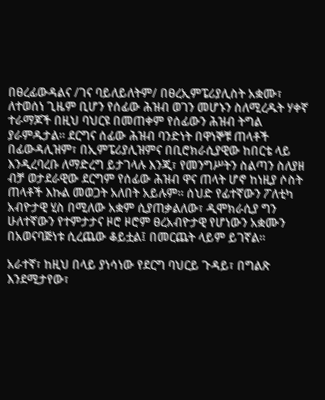በፀረፊውዳልና /ገና ባይለይለትም/ በፀረኢምፔሪያሊስት አቋሙ፣ ለተወሰነ ጊዜም ቢሆን የሰፊው ሕዝብ ወገን መሆኑን ስለሚረዱት ሃቀኛ ተራማጆች በዚህ ባህርዩ በመጠቀም የሰፊውን ሕዝብ ትግል ያራምዱታል። ደርግና ሰፊው ሕዝብ ባንድነት በዋነኞቹ ጠላቶች በፊውዳሊዝም፣ በኢምፔሪያሊዝምና በቢሮክራሲያዊው ከበርቴ ላይ እንዲረባረቡ ለማድረግ ይታገላሉ እንጂ፣ የመንግሥትን ስልጣን ስለያዘ ብቻ ወታደራዊው ደርግም የሰፊው ሕዝብ ዋና ጠላት ሆኖ ከነዚያ ሶስት ጠላቶች እኩል መወጋት አለበት አይሉም። ሰህድ የፊተኛውን ፖለቲካ አብዮታዊ ሂስ በሚለው አቋም ሲያጠቃልለው፣ ዲሞክራሲያ ግን ሁለተኛውን የተምታታና ዞሮ ዞሮም ፀረአብዮታዊ የሆነውን አቋሙን በአወናባጅነቱ ሲረጨው ቆይቷል፤ በመርጨት ላይም ይገኛል።

አራተኛ፣ ከዚህ በላይ ያነሳነው የደርግ ባህርይ ጉዳይ፣ በግልጽ እንደሚታየው፣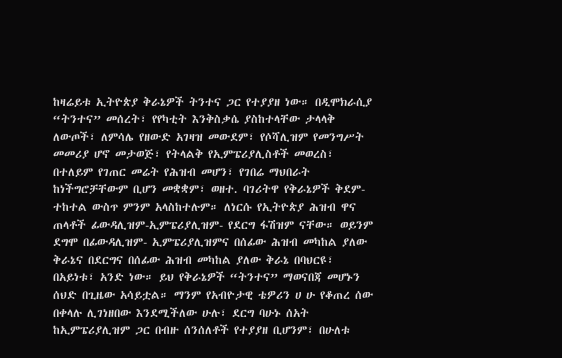ከዛሬይቱ ኢትዮጵያ ቅራኔዎች ትንተና ጋር የተያያዘ ነው። በዲሞክራሲያ “ትንተና” መሰረት፣ የየካቲት እንቅስቃሴ ያስከተላቸው ታላላቅ ለውጦች፣ ለምሳሌ የዘውድ አገዛዝ መውደም፣ የሶሻሊዝም የመንግሥት መመሪያ ሆኖ መታወጅ፣ የትላልቅ የኢምፔሪያሊስቶች መወረስ፣ በተለይም የገጠር መሬት የሕዝብ መሆን፣ የገበሬ ማህበራት ከነችግሮቻቸውም ቢሆን መቋቋም፣ ወዘተ. ባገሪትዋ የቅራኔዎች ቅደም-ተከተል ውስጥ ምንም አላስከተሉም። ለነርሱ የኢትዮጵያ ሕዝብ ዋና ጠላቶች ፊውዳሊዝም-ኢምፔሪያሊዝም- የደርግ ፋሽዝም ናቸው። ወይንም ደግሞ በፊውዳሊዝም- ኢምፔሪያሊዝምና በሰፊው ሕዝብ መካከል ያለው ቅራኔና በደርግና በሰፊው ሕዝብ መካከል ያለው ቅራኔ በባህርዩ፣ በአይነቱ፣ አንድ ነው። ይህ የቅራኔዎች “ትንተና” ማወናበጃ መሆኑን ሰህድ በጊዜው አሳይቷል። ማንም የአብዮታዊ ቴዎሪን ሀ ሁ የቆጠረ ሰው በቀላሉ ሊገነዘበው እንደሚችለው ሁሉ፣ ደርግ ባሁኑ ሰአት ከኢምፔሪያሊዝም ጋር በብዙ ሰንሰለቶች የተያያዘ ቢሆንም፣ በሁለቱ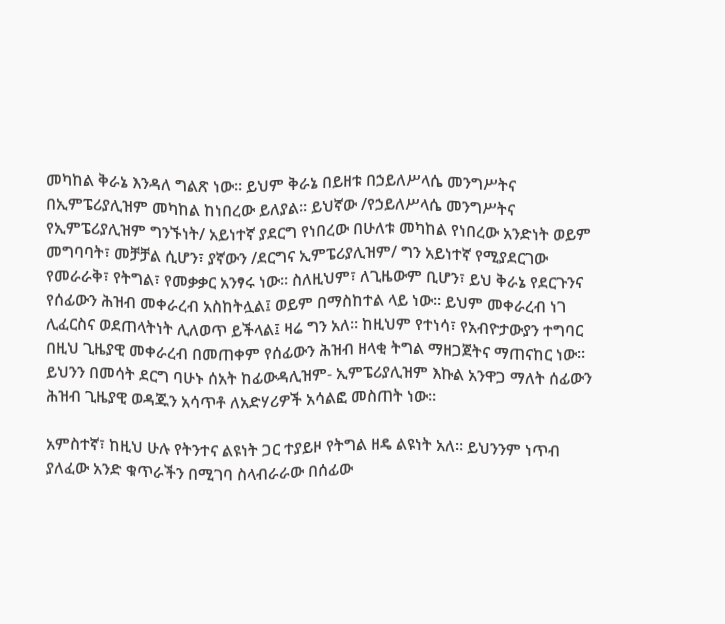መካከል ቅራኔ እንዳለ ግልጽ ነው። ይህም ቅራኔ በይዘቱ በኃይለሥላሴ መንግሥትና በኢምፔሪያሊዝም መካከል ከነበረው ይለያል። ይህኛው /የኃይለሥላሴ መንግሥትና የኢምፔሪያሊዝም ግንኙነት/ አይነተኛ ያደርግ የነበረው በሁለቱ መካከል የነበረው አንድነት ወይም መግባባት፣ መቻቻል ሲሆን፣ ያኛውን /ደርግና ኢምፔሪያሊዝም/ ግን አይነተኛ የሚያደርገው የመራራቅ፣ የትግል፣ የመቃቃር አንፃሩ ነው። ስለዚህም፣ ለጊዜውም ቢሆን፣ ይህ ቅራኔ የደርጉንና የሰፊውን ሕዝብ መቀራረብ አስከትሏል፤ ወይም በማስከተል ላይ ነው። ይህም መቀራረብ ነገ ሊፈርስና ወደጠላትነት ሊለወጥ ይችላል፤ ዛሬ ግን አለ። ከዚህም የተነሳ፣ የአብዮታውያን ተግባር በዚህ ጊዜያዊ መቀራረብ በመጠቀም የሰፊውን ሕዝብ ዘላቂ ትግል ማዘጋጀትና ማጠናከር ነው። ይህንን በመሳት ደርግ ባሁኑ ሰአት ከፊውዳሊዝም- ኢምፔሪያሊዝም እኩል አንዋጋ ማለት ሰፊውን ሕዝብ ጊዜያዊ ወዳጁን አሳጥቶ ለአድሃሪዎች አሳልፎ መስጠት ነው።

አምስተኛ፣ ከዚህ ሁሉ የትንተና ልዩነት ጋር ተያይዞ የትግል ዘዴ ልዩነት አለ። ይህንንም ነጥብ ያለፈው አንድ ቁጥራችን በሚገባ ስላብራራው በሰፊው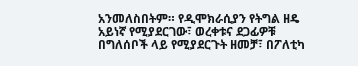አንመለስበትም። የዲሞክራሲያን የትግል ዘዴ አይነኛ የሚያደርገው፣ ወረቀቱና ደጋፊዎቹ በግለሰቦች ላይ የሚያደርጉት ዘመቻ፣ በፖለቲካ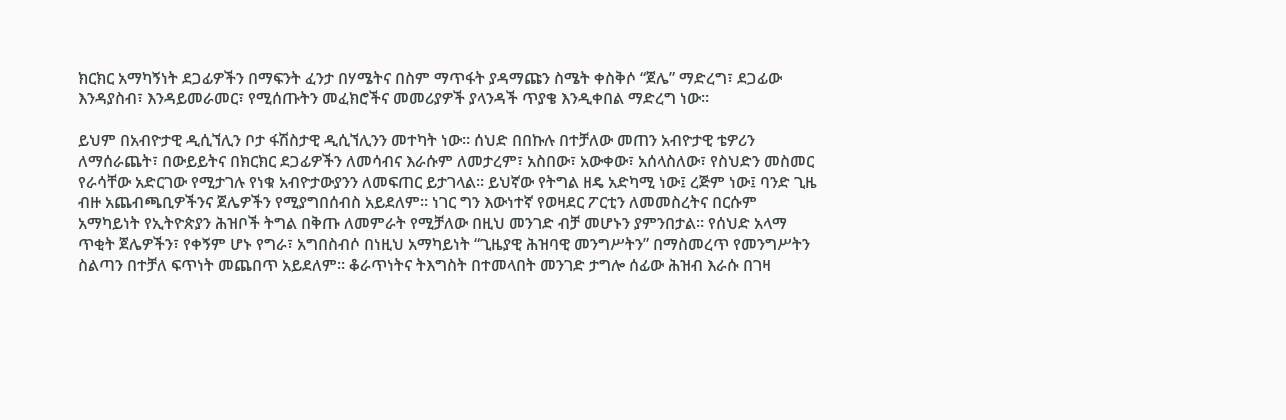ክርክር አማካኝነት ደጋፊዎችን በማፍንት ፈንታ በሃሜትና በስም ማጥፋት ያዳማጩን ስሜት ቀስቅሶ “ጀሌ” ማድረግ፣ ደጋፊው እንዳያስብ፣ እንዳይመራመር፣ የሚሰጡትን መፈክሮችና መመሪያዎች ያላንዳች ጥያቄ እንዲቀበል ማድረግ ነው።

ይህም በአብዮታዊ ዲሲኘሊን ቦታ ፋሽስታዊ ዲሲኘሊንን መተካት ነው። ሰህድ በበኩሉ በተቻለው መጠን አብዮታዊ ቴዎሪን ለማሰራጨት፣ በውይይትና በክርክር ደጋፊዎችን ለመሳብና እራሱም ለመታረም፣ አስበው፣ አውቀው፣ አሰላስለው፣ የስህድን መስመር የራሳቸው አድርገው የሚታገሉ የነቁ አብዮታውያንን ለመፍጠር ይታገላል። ይህኛው የትግል ዘዴ አድካሚ ነው፤ ረጅም ነው፤ ባንድ ጊዜ ብዙ አጨብጫቢዎችንና ጀሌዎችን የሚያግበሰብስ አይደለም። ነገር ግን እውነተኛ የወዛደር ፖርቲን ለመመስረትና በርሱም አማካይነት የኢትዮጵያን ሕዝቦች ትግል በቅጡ ለመምራት የሚቻለው በዚህ መንገድ ብቻ መሆኑን ያምንበታል። የሰህድ አላማ ጥቂት ጀሌዎችን፣ የቀኝም ሆኑ የግራ፣ አግበስብሶ በነዚህ አማካይነት “ጊዜያዊ ሕዝባዊ መንግሥትን” በማስመረጥ የመንግሥትን ስልጣን በተቻለ ፍጥነት መጨበጥ አይደለም። ቆራጥነትና ትእግስት በተመላበት መንገድ ታግሎ ሰፊው ሕዝብ እራሱ በገዛ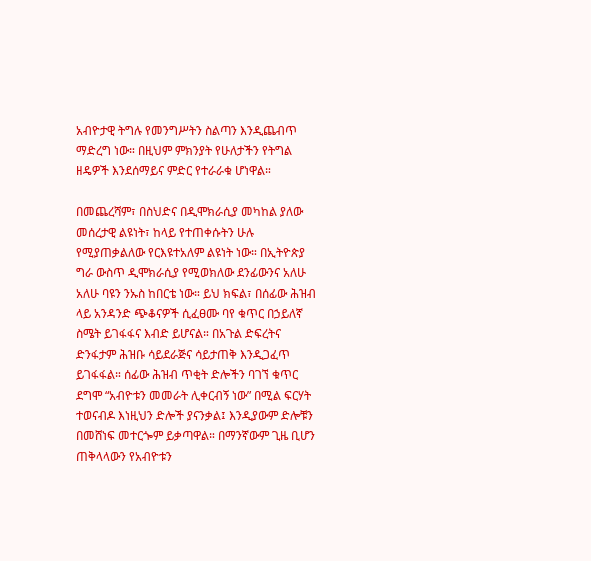አብዮታዊ ትግሉ የመንግሥትን ስልጣን እንዲጨብጥ ማድረግ ነው። በዚህም ምክንያት የሁለታችን የትግል ዘዴዎች እንደሰማይና ምድር የተራራቁ ሆነዋል።

በመጨረሻም፣ በስህድና በዲሞክራሲያ መካከል ያለው መሰረታዊ ልዩነት፣ ከላይ የተጠቀሱትን ሁሉ የሚያጠቃልለው የርእዩተአለም ልዩነት ነው። በኢትዮጵያ ግራ ውስጥ ዲሞክራሲያ የሚወክለው ደንፊውንና አለሁ አለሁ ባዩን ንኡስ ከበርቴ ነው። ይህ ክፍል፣ በሰፊው ሕዝብ ላይ አንዳንድ ጭቆናዎች ሲፈፀሙ ባየ ቁጥር በኃይለኛ ስሜት ይገፋፋና እብድ ይሆናል። በአጉል ድፍረትና ድንፋታም ሕዝቡ ሳይደራጅና ሳይታጠቅ እንዲጋፈጥ ይገፋፋል። ሰፊው ሕዝብ ጥቂት ድሎችን ባገኘ ቁጥር ደግሞ “አብዮቱን መመራት ሊቀርብኝ ነው” በሚል ፍርሃት ተወናብዶ እነዚህን ድሎች ያናንቃል፤ እንዲያውም ድሎቹን በመሸነፍ መተርጐም ይቃጣዋል። በማንኛውም ጊዜ ቢሆን ጠቅላላውን የአብዮቱን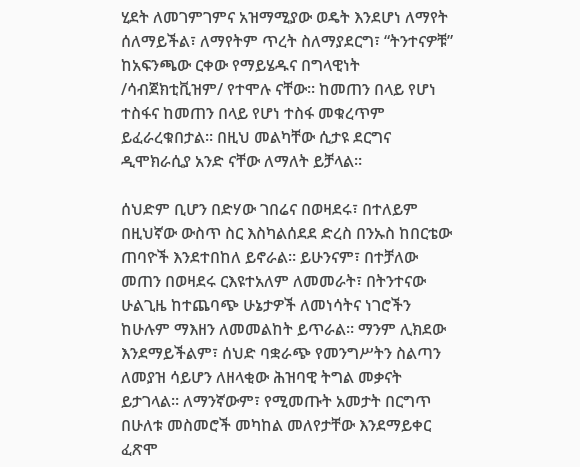ሂደት ለመገምገምና አዝማሚያው ወዴት እንደሆነ ለማየት ሰለማይችል፣ ለማየትም ጥረት ስለማያደርግ፣ “ትንተናዎቹ” ከአፍንጫው ርቀው የማይሄዱና በግላዊነት /ሳብጀክቲቪዝም/ የተሞሉ ናቸው። ከመጠን በላይ የሆነ ተስፋና ከመጠን በላይ የሆነ ተስፋ መቁረጥም ይፈራረቁበታል። በዚህ መልካቸው ሲታዩ ደርግና ዲሞክራሲያ አንድ ናቸው ለማለት ይቻላል።

ሰህድም ቢሆን በድሃው ገበሬና በወዛደሩ፣ በተለይም በዚህኛው ውስጥ ስር እስካልሰደደ ድረስ በንኡስ ከበርቴው ጠባዮች እንደተበከለ ይኖራል። ይሁንናም፣ በተቻለው መጠን በወዛደሩ ርእዩተአለም ለመመራት፣ በትንተናው ሁልጊዜ ከተጨባጭ ሁኔታዎች ለመነሳትና ነገሮችን ከሁሉም ማእዘን ለመመልከት ይጥራል። ማንም ሊክደው እንደማይችልም፣ ሰህድ ባቋራጭ የመንግሥትን ስልጣን ለመያዝ ሳይሆን ለዘላቂው ሕዝባዊ ትግል መቃናት ይታገላል። ለማንኛውም፣ የሚመጡት አመታት በርግጥ በሁለቱ መስመሮች መካከል መለየታቸው እንደማይቀር ፈጽሞ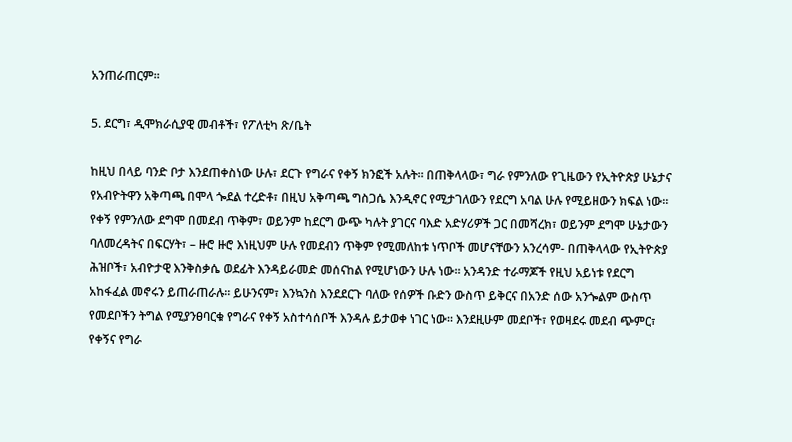አንጠራጠርም።

5. ደርግ፣ ዲሞክራሲያዊ መብቶች፣ የፖለቲካ ጽ/ቤት

ከዚህ በላይ ባንድ ቦታ እንደጠቀስነው ሁሉ፣ ደርጉ የግራና የቀኝ ክንፎች አሉት። በጠቅላላው፣ ግራ የምንለው የጊዜውን የኢትዮጵያ ሁኔታና የአብዮትዋን አቅጣጫ በሞላ ጐደል ተረድቶ፣ በዚህ አቅጣጫ ግስጋሴ እንዲኖር የሚታገለውን የደርግ አባል ሁሉ የሚይዘውን ክፍል ነው። የቀኝ የምንለው ደግሞ በመደብ ጥቅም፣ ወይንም ከደርግ ውጭ ካሉት ያገርና ባእድ አድሃሪዎች ጋር በመሻረክ፣ ወይንም ደግሞ ሁኔታውን ባለመረዳትና በፍርሃት፣ – ዙሮ ዙሮ እነዚህም ሁሉ የመደብን ጥቅም የሚመለከቱ ነጥቦች መሆናቸውን አንረሳም- በጠቅላላው የኢትዮጵያ ሕዝቦች፣ አብዮታዊ እንቅስቃሴ ወደፊት እንዳይራመድ መሰናከል የሚሆነውን ሁሉ ነው። አንዳንድ ተራማጆች የዚህ አይነቱ የደርግ አከፋፈል መኖሩን ይጠራጠራሉ። ይሁንናም፣ እንኳንስ እንደደርጉ ባለው የሰዎች ቡድን ውስጥ ይቅርና በአንድ ሰው አንጐልም ውስጥ የመደቦችን ትግል የሚያንፀባርቁ የግራና የቀኝ አስተሳሰቦች እንዳሉ ይታወቀ ነገር ነው። እንደዚሁም መደቦች፣ የወዛደሩ መደብ ጭምር፣ የቀኝና የግራ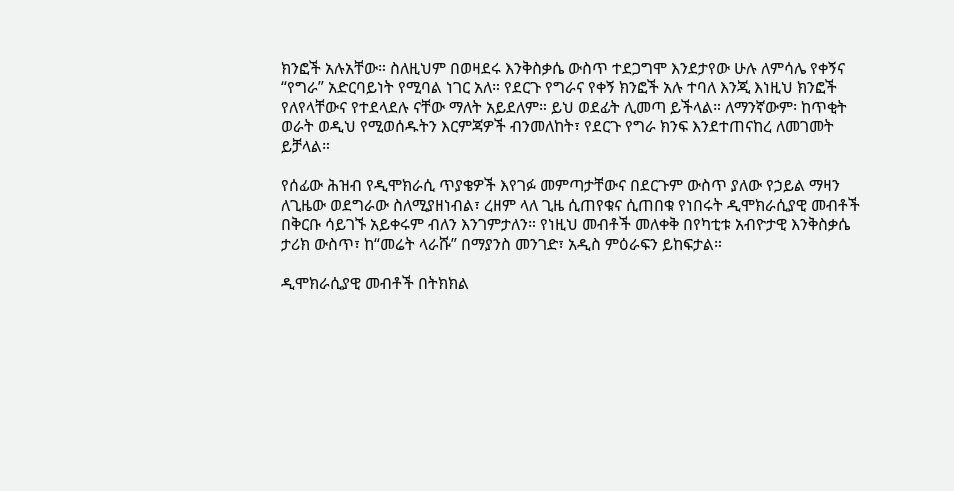ክንፎች አሉአቸው። ስለዚህም በወዛደሩ እንቅስቃሴ ውስጥ ተደጋግሞ እንደታየው ሁሉ ለምሳሌ የቀኝና “የግራ” አድርባይነት የሚባል ነገር አለ። የደርጉ የግራና የቀኝ ክንፎች አሉ ተባለ እንጂ እነዚህ ክንፎች የለየላቸውና የተደላደሉ ናቸው ማለት አይደለም። ይህ ወደፊት ሊመጣ ይችላል። ለማንኛውም፡ ከጥቂት ወራት ወዲህ የሚወሰዱትን እርምጃዎች ብንመለከት፣ የደርጉ የግራ ክንፍ እንደተጠናከረ ለመገመት ይቻላል።

የሰፊው ሕዝብ የዲሞክራሲ ጥያቄዎች እየገፉ መምጣታቸውና በደርጉም ውስጥ ያለው የኃይል ማዛን ለጊዜው ወደግራው ስለሚያዘነብል፣ ረዘም ላለ ጊዜ ሲጠየቁና ሲጠበቁ የነበሩት ዲሞክራሲያዊ መብቶች በቅርቡ ሳይገኙ አይቀሩም ብለን እንገምታለን። የነዚህ መብቶች መለቀቅ በየካቲቱ አብዮታዊ እንቅስቃሴ ታሪክ ውስጥ፣ ከ“መሬት ላራሹ” በማያንስ መንገድ፣ አዲስ ምዕራፍን ይከፍታል።

ዲሞክራሲያዊ መብቶች በትክክል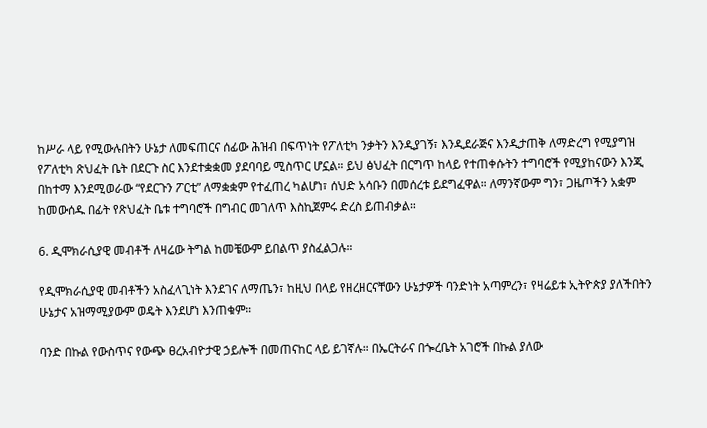ከሥራ ላይ የሚውሉበትን ሁኔታ ለመፍጠርና ሰፊው ሕዝብ በፍጥነት የፖለቲካ ንቃትን እንዲያገኝ፣ እንዲደራጅና እንዲታጠቅ ለማድረግ የሚያግዝ የፖለቲካ ጽህፈት ቤት በደርጉ ስር እንደተቋቋመ ያደባባይ ሚስጥር ሆኗል። ይህ ፅህፈት በርግጥ ከላይ የተጠቀሱትን ተግባሮች የሚያከናውን እንጂ በከተማ እንደሚወራው “የደርጉን ፖርቲ” ለማቋቋም የተፈጠረ ካልሆነ፣ ሰህድ አሳቡን በመሰረቱ ይደግፈዋል። ለማንኛውም ግን፣ ጋዜጦችን አቋም ከመውሰዱ በፊት የጽህፈት ቤቱ ተግባሮች በግብር መገለጥ እስኪጀምሩ ድረስ ይጠብቃል።

6. ዲሞክራሲያዊ መብቶች ለዛሬው ትግል ከመቼውም ይበልጥ ያስፈልጋሉ።

የዲሞክራሲያዊ መብቶችን አስፈላጊነት እንደገና ለማጤን፣ ከዚህ በላይ የዘረዘርናቸውን ሁኔታዎች ባንድነት አጣምረን፣ የዛሬይቱ ኢትዮጵያ ያለችበትን ሁኔታና አዝማሚያውም ወዴት እንደሆነ እንጠቁም።

ባንድ በኩል የውስጥና የውጭ ፀረአብዮታዊ ኃይሎች በመጠናከር ላይ ይገኛሉ። በኤርትራና በጐረቤት አገሮች በኩል ያለው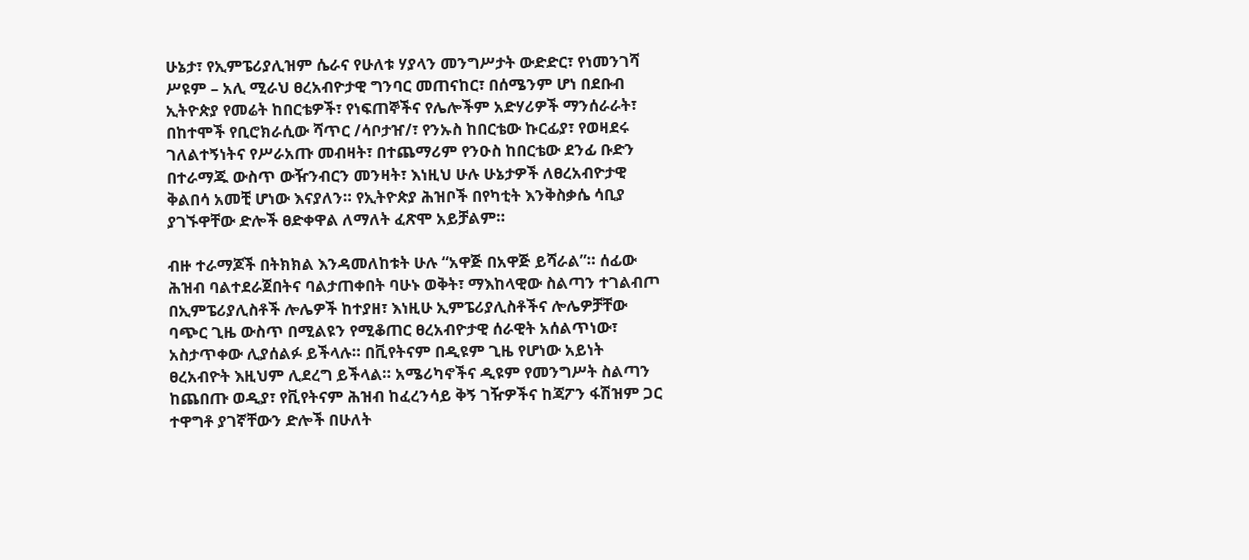ሁኔታ፣ የኢምፔሪያሊዝም ሴራና የሁለቱ ሃያላን መንግሥታት ውድድር፣ የነመንገሻ ሥዩም – አሊ ሚራህ ፀረአብዮታዊ ግንባር መጠናከር፣ በሰሜንም ሆነ በደቡብ ኢትዮጵያ የመሬት ከበርቴዎች፣ የነፍጠኞችና የሌሎችም አድሃሪዎች ማንሰራራት፣ በከተሞች የቢሮክራሲው ሻጥር /ሳቦታዠ/፣ የንኡስ ከበርቴው ኩርፊያ፣ የወዛደሩ ገለልተኝነትና የሥራአጡ መብዛት፣ በተጨማሪም የንዑስ ከበርቴው ደንፊ ቡድን በተራማጁ ውስጥ ውዥንብርን መንዛት፣ እነዚህ ሁሉ ሁኔታዎች ለፀረአብዮታዊ ቅልበሳ አመቺ ሆነው እናያለን። የኢትዮጵያ ሕዝቦች በየካቲት እንቅስቃሴ ሳቢያ ያገኙዋቸው ድሎች ፀድቀዋል ለማለት ፈጽሞ አይቻልም።

ብዙ ተራማጆች በትክክል እንዳመለከቱት ሁሉ “አዋጅ በአዋጅ ይሻራል”። ሰፊው ሕዝብ ባልተደራጀበትና ባልታጠቀበት ባሁኑ ወቅት፣ ማእከላዊው ስልጣን ተገልብጦ በኢምፔሪያሊስቶች ሎሌዎች ከተያዘ፣ እነዚሁ ኢምፔሪያሊስቶችና ሎሌዎቻቸው ባጭር ጊዜ ውስጥ በሚልዩን የሚቆጠር ፀረአብዮታዊ ሰራዊት አሰልጥነው፣ አስታጥቀው ሊያሰልፉ ይችላሉ። በቪየትናም በዲዩም ጊዜ የሆነው አይነት ፀረአብዮት እዚህም ሊደረግ ይችላል። አሜሪካኖችና ዲዩም የመንግሥት ስልጣን ከጨበጡ ወዲያ፣ የቪየትናም ሕዝብ ከፈረንሳይ ቅኝ ገዥዎችና ከጃፖን ፋሽዝም ጋር ተዋግቶ ያገኛቸውን ድሎች በሁለት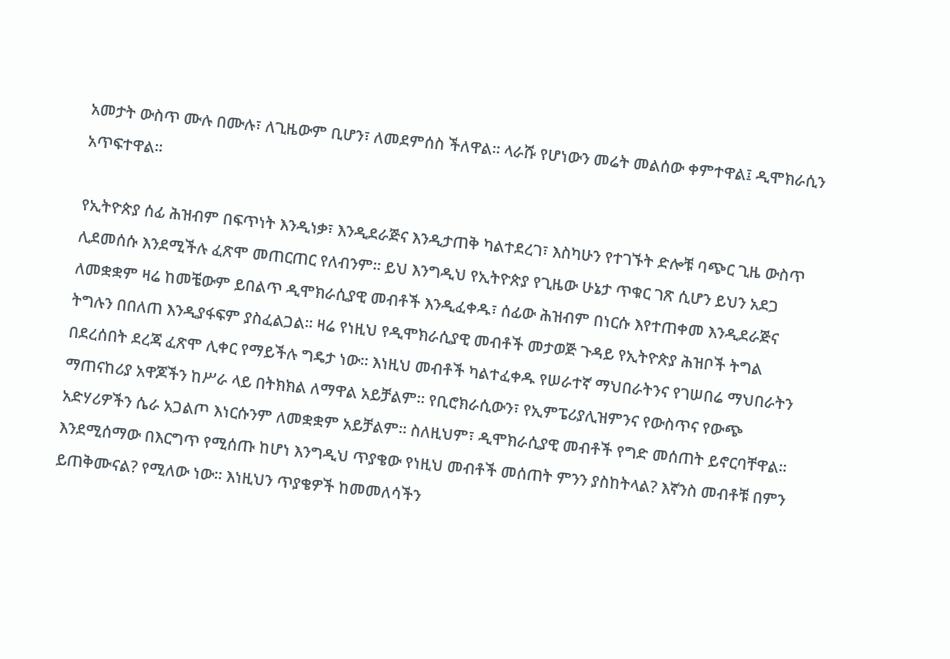አመታት ውስጥ ሙሉ በሙሉ፣ ለጊዜውም ቢሆን፣ ለመደምሰስ ችለዋል። ላራሹ የሆነውን መሬት መልሰው ቀምተዋል፤ ዲሞክራሲን አጥፍተዋል።

የኢትዮጵያ ሰፊ ሕዝብም በፍጥነት እንዲነቃ፣ እንዲደራጅና እንዲታጠቅ ካልተደረገ፣ እስካሁን የተገኙት ድሎቹ ባጭር ጊዜ ውስጥ ሊደመሰሱ እንደሚችሉ ፈጽሞ መጠርጠር የለብንም። ይህ እንግዲህ የኢትዮጵያ የጊዜው ሁኔታ ጥቁር ገጽ ሲሆን ይህን አደጋ ለመቋቋም ዛሬ ከመቼውም ይበልጥ ዲሞክራሲያዊ መብቶች እንዲፈቀዱ፣ ሰፊው ሕዝብም በነርሱ እየተጠቀመ እንዲደራጅና ትግሉን በበለጠ እንዲያፋፍም ያስፈልጋል። ዛሬ የነዚህ የዲሞክራሲያዊ መብቶች መታወጅ ጉዳይ የኢትዮጵያ ሕዝቦች ትግል በደረሰበት ደረጃ ፈጽሞ ሊቀር የማይችሉ ግዴታ ነው። እነዚህ መብቶች ካልተፈቀዱ የሠራተኛ ማህበራትንና የገሠበሬ ማህበራትን ማጠናከሪያ አዋጆችን ከሥራ ላይ በትክክል ለማዋል አይቻልም። የቢሮክራሲውን፣ የኢምፔሪያሊዝምንና የውስጥና የውጭ አድሃሪዎችን ሴራ አጋልጦ እነርሱንም ለመቋቋም አይቻልም። ስለዚህም፣ ዲሞክራሲያዊ መብቶች የግድ መሰጠት ይኖርባቸዋል። እንደሚሰማው በእርግጥ የሚሰጡ ከሆነ እንግዲህ ጥያቄው የነዚህ መብቶች መሰጠት ምንን ያስከትላል? እኛንስ መብቶቹ በምን ይጠቅሙናል? የሚለው ነው። እነዚህን ጥያቄዎች ከመመለሳችን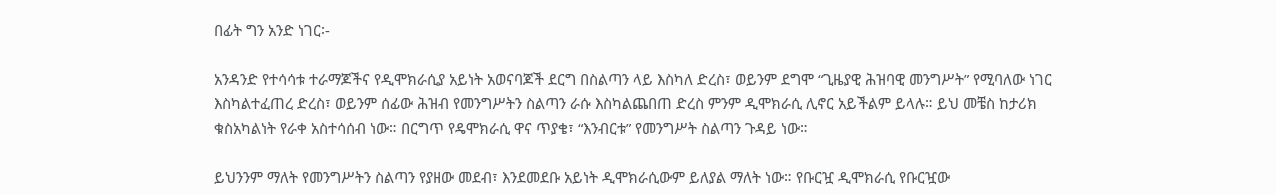በፊት ግን አንድ ነገር፡-

አንዳንድ የተሳሳቱ ተራማጆችና የዲሞክራሲያ አይነት አወናባጆች ደርግ በስልጣን ላይ እስካለ ድረስ፣ ወይንም ደግሞ “ጊዜያዊ ሕዝባዊ መንግሥት” የሚባለው ነገር እስካልተፈጠረ ድረስ፣ ወይንም ሰፊው ሕዝብ የመንግሥትን ስልጣን ራሱ እስካልጨበጠ ድረስ ምንም ዲሞክራሲ ሊኖር አይችልም ይላሉ። ይህ መቼስ ከታሪክ ቁስአካልነት የራቀ አስተሳሰብ ነው። በርግጥ የዴሞክራሲ ዋና ጥያቄ፣ “እንብርቱ” የመንግሥት ስልጣን ጉዳይ ነው።

ይህንንም ማለት የመንግሥትን ስልጣን የያዘው መደብ፣ እንደመደቡ አይነት ዲሞክራሲውም ይለያል ማለት ነው። የቡርዧ ዲሞክራሲ የቡርዧው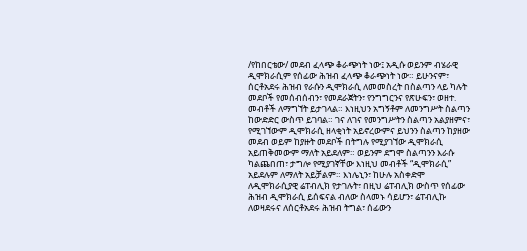/የከበርቴው/ መደብ ፈላጭ ቆራጭነት ነው፤ አዲሱ ወይንም ብሄራዊ ዲሞክራሲም የሰፊው ሕዝብ ፈላጭ ቆራጭነት ነው። ይሁንናም፣ ሰርቶአደሩ ሕዝብ የራሱን ዲሞክራሲ ለመመስረት በስልጣን ላይ ካሉት መደቦች የመሰብሰብን፣ የመደራጀትን፣ የንግግርንና የጽሁፍን፣ ወዘተ. መብቶች ለማግኘት ይታገላል። እነዚህን አግኝቶም ለመንግሥት ስልጣን ከውድድር ውስጥ ይገባል። ገና ለገና የመንግሥትን ስልጣን አልያዘምና፣ የሚገኘውም ዲሞክራሲ ዘላቂነት አይኖረውምና ይህንን ስልጣን ከያዘው መደብ ወይም ከያዙት መደቦች በትግሉ የሚያገኘው ዲሞክራሲ አይጠቅመውም ማለት አይደለም። ወይንም ደግሞ ስልጣንን እራሱ ካልጨበጠ፣ ታግሎ የሚያገኛቸው እነዚህ መብቶች “ዲሞክራሲ” አይደሉም ለማለት አይቻልም። እነሌኒን፣ ከሁሉ አስቀድሞ ለዲሞክራሲያዊ ሬፐብሊክ የታገሉት፣ በዚህ ሬፐብሊክ ውስጥ የሰፊው ሕዝብ ዲሞክራሲ ይሰፍናል ብለው ስላመኑ ሳይሆን፣ ሬፐብሊኩ ለወዛደሩና ለሰርቶአደሩ ሕዝብ ትግል፣ ሰፊውን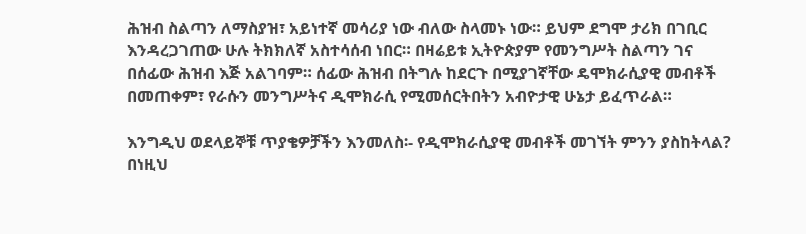ሕዝብ ስልጣን ለማስያዝ፣ አይነተኛ መሳሪያ ነው ብለው ስላመኑ ነው። ይህም ደግሞ ታሪክ በገቢር እንዳረጋገጠው ሁሉ ትክክለኛ አስተሳሰብ ነበር። በዛሬይቱ ኢትዮጵያም የመንግሥት ስልጣን ገና በሰፊው ሕዝብ እጅ አልገባም። ሰፊው ሕዝብ በትግሉ ከደርጉ በሚያገኛቸው ዴሞክራሲያዊ መብቶች በመጠቀም፣ የራሱን መንግሥትና ዲሞክራሲ የሚመሰርትበትን አብዮታዊ ሁኔታ ይፈጥራል።

እንግዲህ ወደላይኞቹ ጥያቄዎቻችን እንመለስ፡- የዲሞክራሲያዊ መብቶች መገኘት ምንን ያስከትላል? በነዚህ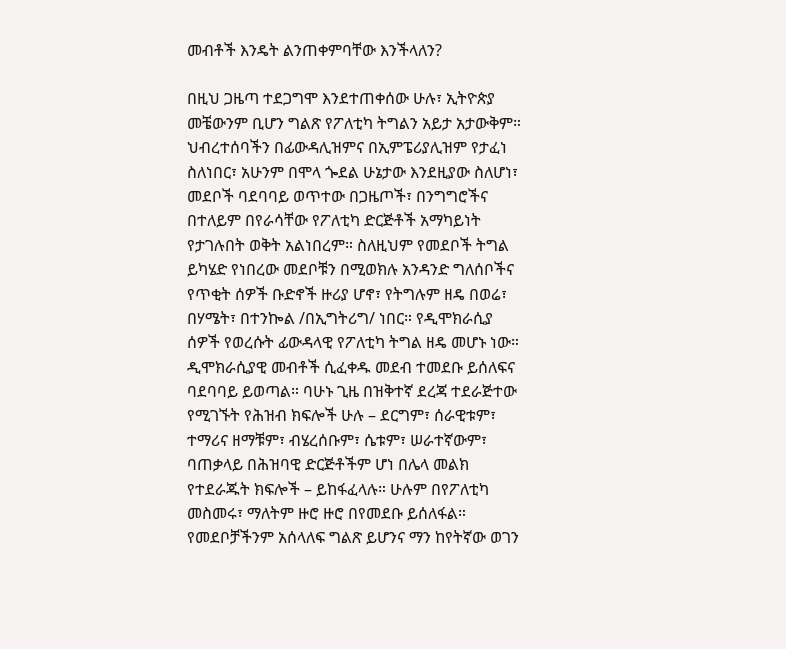መብቶች እንዴት ልንጠቀምባቸው እንችላለን?

በዚህ ጋዜጣ ተደጋግሞ እንደተጠቀሰው ሁሉ፣ ኢትዮጵያ መቼውንም ቢሆን ግልጽ የፖለቲካ ትግልን አይታ አታውቅም። ህብረተሰባችን በፊውዳሊዝምና በኢምፔሪያሊዝም የታፈነ ስለነበር፣ አሁንም በሞላ ጐደል ሁኔታው እንደዚያው ስለሆነ፣ መደቦች ባደባባይ ወጥተው በጋዜጦች፣ በንግግሮችና በተለይም በየራሳቸው የፖለቲካ ድርጅቶች አማካይነት የታገሉበት ወቅት አልነበረም። ስለዚህም የመደቦች ትግል ይካሄድ የነበረው መደቦቹን በሚወክሉ አንዳንድ ግለሰቦችና የጥቂት ሰዎች ቡድኖች ዙሪያ ሆኖ፣ የትግሉም ዘዴ በወሬ፣ በሃሜት፣ በተንኰል /በኢግትሪግ/ ነበር። የዲሞክራሲያ ሰዎች የወረሱት ፊውዳላዊ የፖለቲካ ትግል ዘዴ መሆኑ ነው። ዲሞክራሲያዊ መብቶች ሲፈቀዱ መደብ ተመደቡ ይሰለፍና ባደባባይ ይወጣል። ባሁኑ ጊዜ በዝቅተኛ ደረጃ ተደራጅተው የሚገኙት የሕዝብ ክፍሎች ሁሉ – ደርግም፣ ሰራዊቱም፣ ተማሪና ዘማቹም፣ ብሄረሰቡም፣ ሴቱም፣ ሠራተኛውም፣ ባጠቃላይ በሕዝባዊ ድርጅቶችም ሆነ በሌላ መልክ የተደራጁት ክፍሎች – ይከፋፈላሉ። ሁሉም በየፖለቲካ መስመሩ፣ ማለትም ዙሮ ዙሮ በየመደቡ ይሰለፋል። የመደቦቻችንም አሰላለፍ ግልጽ ይሆንና ማን ከየትኛው ወገን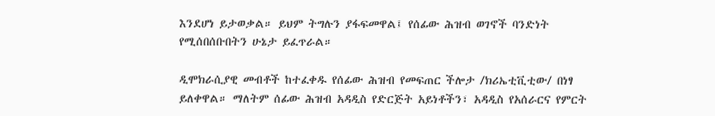እንደሆነ ይታወቃል። ይህም ትግሉን ያፋፍመዋል፤ የሰፊው ሕዝብ ወገኖች ባንድነት የሚሰበሰቡበትን ሁኔታ ይፈጥራል።

ዲሞክራሲያዊ መብቶች ከተፈቀዱ የሰፊው ሕዝብ የመፍጠር ችሎታ /ክሪኤቲቪቲው/ በነፃ ይለቀዋል። ማለትም ሰፊው ሕዝብ አዳዲስ የድርጅት አይነቶችን፣ አዳዲስ የአሰራርና የምርት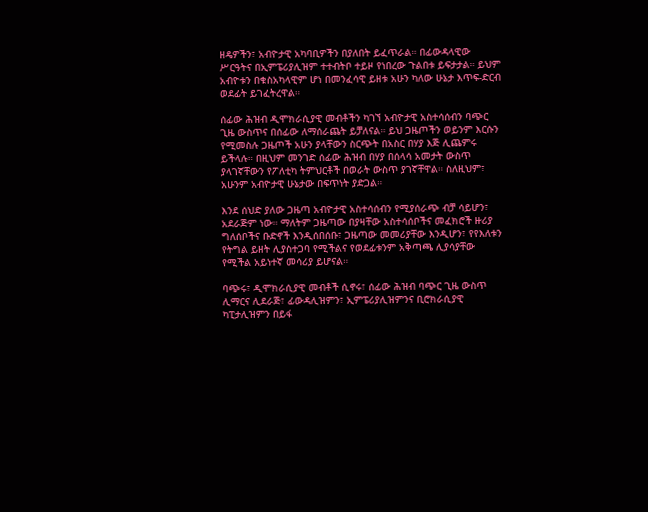ዘዴዎችን፣ አብዮታዊ አካባቢዎችን በያለበት ይፈጥራል። በፊውዳላዊው ሥርዓትና በኢምፔሪያሊዝም ተተብትቦ ተይዞ የነበረው ጉልበቱ ይፍታታል። ይህም አብዮቱን በቁስአካላዊም ሆነ በመንፈሳዊ ይዘቱ አሁን ካለው ሁኔታ እጥፍ-ድርብ ወደፊት ይገፈትረዋል።

ሰፊው ሕዝብ ዲሞክራሲያዊ መብቶችን ካገኘ አብዮታዊ አስተሳሰብን ባጭር ጊዜ ውስጥና በሰፊው ለማሰራጨት ይቻለናል። ይህ ጋዜጦችን ወይንም እርሱን የሚመስሉ ጋዜጦች አሁን ያላቸውን ስርጭት በአስር በሃያ እጅ ሊጨምሩ ይችላሉ። በዚህም መንገድ ሰፊው ሕዝብ በሃያ በሰላሳ አመታት ውስጥ ያላገኛቸውን የፖለቲካ ትምህርቶች በወራት ውስጥ ያገኛቸዋል። ስለዚህም፣ አሁንም አብዮታዊ ሁኔታው በፍጥነት ያድጋል።

እንደ ሰህድ ያለው ጋዜጣ አብዮታዊ አስተሳሰብን የሚያሰራጭ ብቻ ሳይሆን፣ አደራጅም ነው። ማለትም ጋዜጣው በያዛቸው አስተሳሰቦችና መፈክሮች ዙሪያ ግለሰቦችና ቡድኖች እንዲሰበሰቡ፣ ጋዜጣው መመሪያቸው እንዲሆን፣ የየእለቱን የትግል ይዘት ሊያስተጋባ የሚችልና የወደፊቱንም አቅጣጫ ሊያሳያቸው የሚችል አይነተኛ መሳሪያ ይሆናል።

ባጭሩ፣ ዲሞክራሲያዊ መብቶች ሲኖሩ፣ ሰፊው ሕዝብ ባጭር ጊዜ ውስጥ ሊማርና ሊደራጅ፣ ፊውዳሊዝምን፣ ኢምፔሪያሊዝምንና ቢሮክራሲያዊ ካፒታሊዝምን በይፋ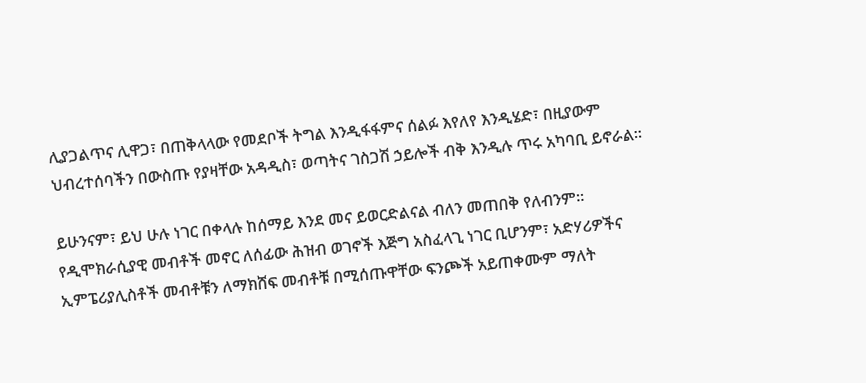ሊያጋልጥና ሊዋጋ፣ በጠቅላላው የመደቦች ትግል እንዲፋፋምና ሰልፉ እየለየ እንዲሄድ፣ በዚያውም ህብረተሰባችን በውስጡ የያዛቸው አዳዲስ፣ ወጣትና ገስጋሽ ኃይሎች ብቅ እንዲሉ ጥሩ አካባቢ ይኖራል።

ይሁንናም፣ ይህ ሁሉ ነገር በቀላሉ ከሰማይ እንደ መና ይወርድልናል ብለን መጠበቅ የለብንም። የዲሞክራሲያዊ መብቶች መኖር ለሰፊው ሕዝብ ወገኖች እጅግ አስፈላጊ ነገር ቢሆንም፣ አድሃሪዎችና ኢምፔሪያሊስቶች መብቶቹን ለማክሸፍ መብቶቹ በሚሰጡዋቸው ፍንጮች አይጠቀሙም ማለት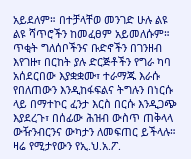አይደለም። በተቻላቸወ መንገድ ሁሉ ልዩ ልዩ ሻጥሮችን ከመፈፀም አይመለሱም። ጥቂት ግለሰቦችንና ቡድኖችን በገንዘብ እየገዙ፣ በርከት ያሉ ድርጅቶችን የግራ ካባ አሰደርበው እያቋቋሙ፣ ተራማጁ እራሱ የበለጠውን እንዲከፋፍልና ትግሉን በነርሱ ላይ በማተኮር ፈንታ እርስ በርሱ እንዲጋጭ እያደረጉ፣ በሰፊው ሕዝብ ውስጥ ጠቅላላ ውዥንብርንና ውካታን ለመፍጠር ይችላሉ። ዛሬ የሚታየውን የኢ.ህ.አ.ፖ.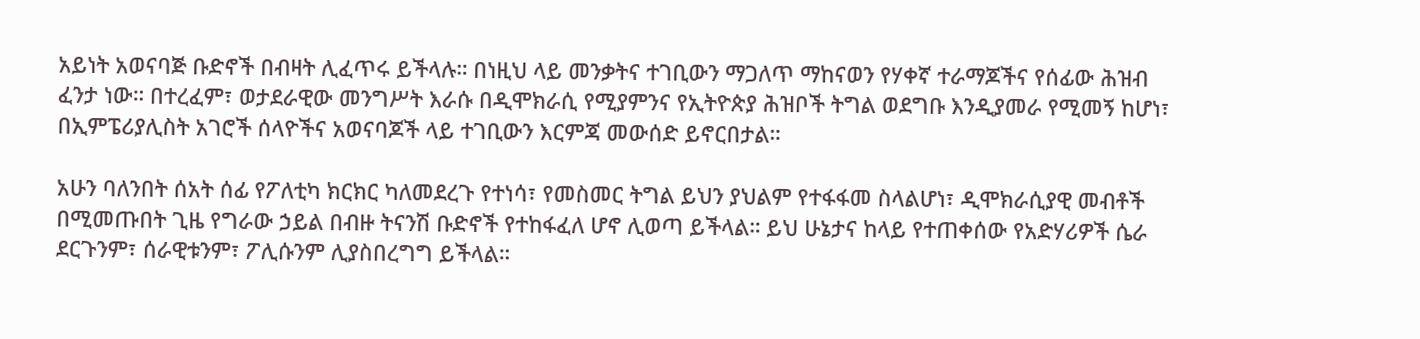አይነት አወናባጅ ቡድኖች በብዛት ሊፈጥሩ ይችላሉ። በነዚህ ላይ መንቃትና ተገቢውን ማጋለጥ ማከናወን የሃቀኛ ተራማጆችና የሰፊው ሕዝብ ፈንታ ነው። በተረፈም፣ ወታደራዊው መንግሥት እራሱ በዲሞክራሲ የሚያምንና የኢትዮጵያ ሕዝቦች ትግል ወደግቡ እንዲያመራ የሚመኝ ከሆነ፣ በኢምፔሪያሊስት አገሮች ሰላዮችና አወናባጆች ላይ ተገቢውን እርምጃ መውሰድ ይኖርበታል።

አሁን ባለንበት ሰአት ሰፊ የፖለቲካ ክርክር ካለመደረጉ የተነሳ፣ የመስመር ትግል ይህን ያህልም የተፋፋመ ስላልሆነ፣ ዲሞክራሲያዊ መብቶች በሚመጡበት ጊዜ የግራው ኃይል በብዙ ትናንሽ ቡድኖች የተከፋፈለ ሆኖ ሊወጣ ይችላል። ይህ ሁኔታና ከላይ የተጠቀሰው የአድሃሪዎች ሴራ ደርጉንም፣ ሰራዊቱንም፣ ፖሊሱንም ሊያስበረግግ ይችላል።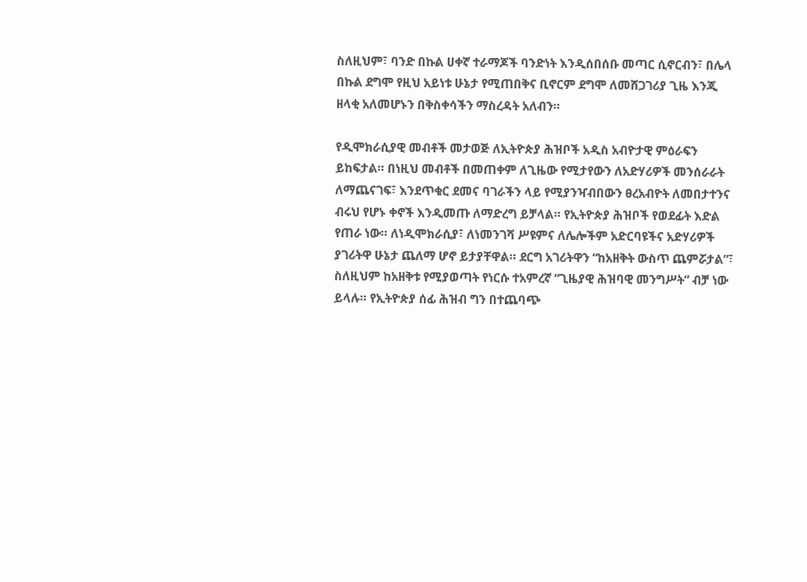ስለዚህም፣ ባንድ በኩል ሀቀኛ ተራማጆች ባንድነት እንዲሰበሰቡ መጣር ሲኖርብን፣ በሌላ በኩል ደግሞ የዚህ አይነቱ ሁኔታ የሚጠበቅና ቢኖርም ደግሞ ለመሸጋገሪያ ጊዜ እንጂ ዘላቂ አለመሆኑን በቅስቀሳችን ማስረዳት አለብን።

የዲሞክራሲያዊ መብቶች መታወጅ ለኢትዮጵያ ሕዝቦች አዲስ አብዮታዊ ምዕራፍን ይከፍታል። በነዚህ መብቶች በመጠቀም ለጊዜው የሚታየውን ለአድሃሪዎች መንሰራራት ለማጨናገፍ፣ እንደጥቁር ደመና ባገራችን ላይ የሚያንዣብበውን ፀረአብዮት ለመበታተንና ብሩህ የሆኑ ቀኖች እንዲመጡ ለማድረግ ይቻላል። የኢትዮጵያ ሕዝቦች የወደፊት እድል የጠራ ነው። ለነዲሞክራሲያ፣ ለነመንገሻ ሥዩምና ለሌሎችም አድርባዩችና አድሃሪዎች ያገሪትዋ ሁኔታ ጨለማ ሆኖ ይታያቸዋል። ደርግ አገሪትዋን “ከአዘቅት ውስጥ ጨምሯታል”፣ ስለዚህም ከአዘቅቱ የሚያወጣት የነርሱ ተአምረኛ “ጊዜያዊ ሕዝባዊ መንግሥት” ብቻ ነው ይላሉ። የኢትዮጵያ ሰፊ ሕዝብ ግን በተጨባጭ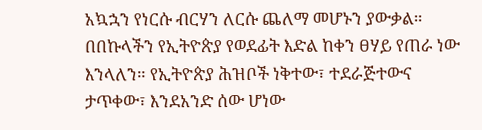አኳኋን የነርሱ ብርሃን ለርሱ ጨለማ መሆኑን ያውቃል። በበኩላችን የኢትዮጵያ የወደፊት እድል ከቀን ፀሃይ የጠራ ነው እንላለን። የኢትዮጵያ ሕዝቦች ነቅተው፣ ተደራጅተውና ታጥቀው፣ እንደአንድ ሰው ሆነው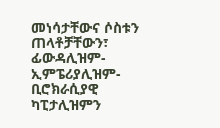መነሳታቸውና ሶስቱን ጠላቶቻቸውን፣ ፊውዳሊዝም- ኢምፔሪያሊዝም- ቢሮክራሲያዊ ካፒታሊዝምን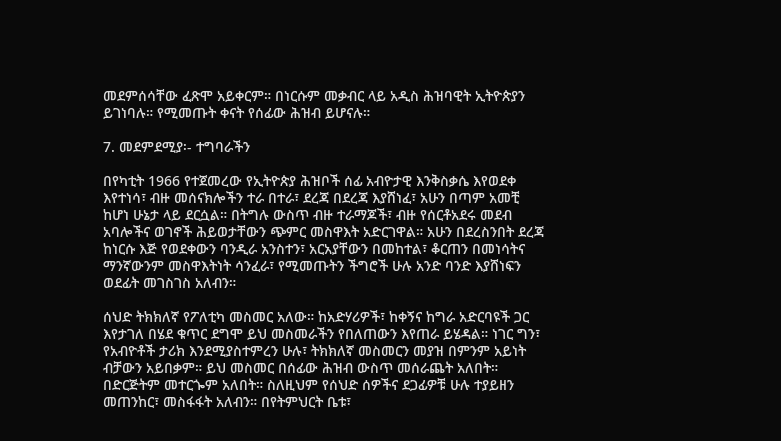መደምሰሳቸው ፈጽሞ አይቀርም። በነርሱም መቃብር ላይ አዲስ ሕዝባዊት ኢትዮጵያን ይገነባሉ። የሚመጡት ቀናት የሰፊው ሕዝብ ይሆናሉ።

7. መደምደሚያ፡- ተግባራችን

በየካቲት 1966 የተጀመረው የኢትዮጵያ ሕዝቦች ሰፊ አብዮታዊ እንቅስቃሴ እየወደቀ እየተነሳ፣ ብዙ መሰናክሎችን ተራ በተራ፣ ደረጃ በደረጃ እያሸነፈ፣ አሁን በጣም አመቺ ከሆነ ሁኔታ ላይ ደርሷል። በትግሉ ውስጥ ብዙ ተራማጆች፣ ብዙ የሰርቶአደሩ መደብ አባሎችና ወገኖች ሕይወታቸውን ጭምር መስዋእት አድርገዋል። አሁን በደረስንበት ደረጃ ከነርሱ እጅ የወደቀውን ባንዲራ አንስተን፣ አርአያቸውን በመከተል፣ ቆርጠን በመነሳትና ማንኛውንም መስዋእትነት ሳንፈራ፣ የሚመጡትን ችግሮች ሁሉ አንድ ባንድ እያሸነፍን ወደፊት መገስገስ አለብን።

ሰህድ ትክክለኛ የፖለቲካ መስመር አለው። ከአድሃሪዎች፣ ከቀኝና ከግራ አድርባዩች ጋር እየታገለ በሄደ ቁጥር ደግሞ ይህ መስመራችን የበለጠውን እየጠራ ይሄዳል። ነገር ግን፣ የአብዮቶች ታሪክ እንደሚያስተምረን ሁሉ፣ ትክክለኛ መስመርን መያዝ በምንም አይነት ብቻውን አይበቃም። ይህ መስመር በሰፊው ሕዝብ ውስጥ መሰራጨት አለበት። በድርጅትም መተርጐም አለበት። ስለዚህም የሰህድ ሰዎችና ደጋፊዎቹ ሁሉ ተያይዘን መጠንከር፣ መስፋፋት አለብን። በየትምህርት ቤቱ፣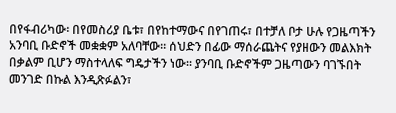በየፋብሪካው፡ በየመስሪያ ቤቱ፣ በየከተማውና በየገጠሩ፣ በተቻለ ቦታ ሁሉ የጋዜጣችን አንባቢ ቡድኖች መቋቋም አለባቸው። ሰህድን በፊው ማሰራጨትና የያዘውን መልእክት በቃልም ቢሆን ማስተላለፍ ግዴታችን ነው። ያንባቢ ቡድኖችም ጋዜጣውን ባገኙበት መንገድ በኩል እንዲጽፉልን፣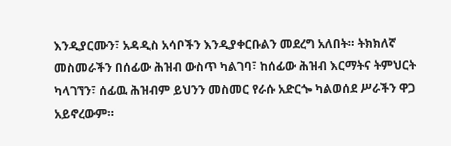እንዲያርሙን፣ አዳዲስ አሳቦችን እንዲያቀርቡልን መደረግ አለበት። ትክክለኛ መስመራችን በሰፊው ሕዝብ ውስጥ ካልገባ፣ ከሰፊው ሕዝብ እርማትና ትምህርት ካላገኘን፣ ሰፊዉ ሕዝብም ይህንን መስመር የራሱ አድርጐ ካልወሰደ ሥራችን ዋጋ አይኖረውም።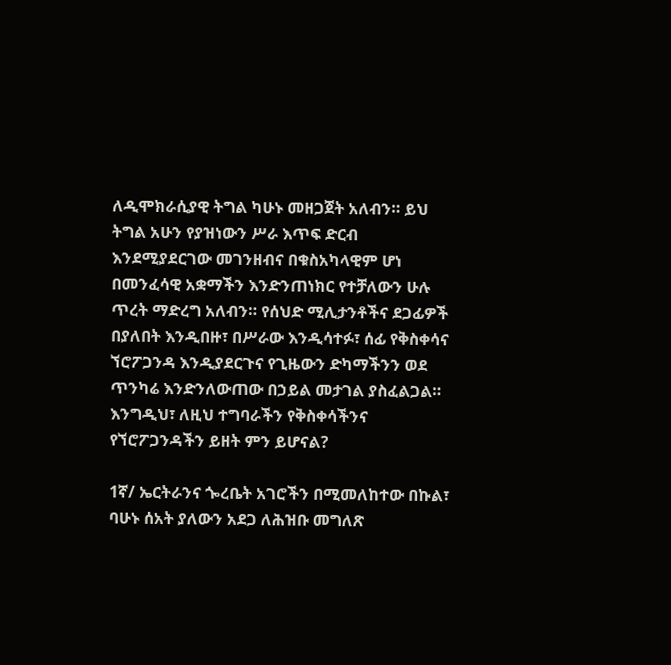ለዲሞክራሲያዊ ትግል ካሁኑ መዘጋጀት አለብን። ይህ ትግል አሁን የያዝነውን ሥራ እጥፍ ድርብ እንደሚያደርገው መገንዘብና በቁስአካላዊም ሆነ በመንፈሳዊ አቋማችን እንድንጠነክር የተቻለውን ሁሉ ጥረት ማድረግ አለብን። የሰህድ ሚሊታንቶችና ደጋፊዎች በያለበት እንዲበዙ፣ በሥራው እንዲሳተፉ፣ ሰፊ የቅስቀሳና ኘሮፖጋንዳ እንዲያደርጉና የጊዜውን ድካማችንን ወደ ጥንካሬ እንድንለውጠው በኃይል መታገል ያስፈልጋል። እንግዲህ፣ ለዚህ ተግባራችን የቅስቀሳችንና የኘሮፖጋንዳችን ይዘት ምን ይሆናል?

1ኛ/ ኤርትራንና ጐረቤት አገሮችን በሚመለከተው በኩል፣ ባሁኑ ሰአት ያለውን አደጋ ለሕዝቡ መግለጽ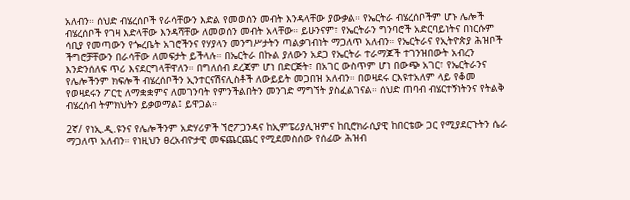አለብን። ሰህድ ብሄረሰቦች የራሳቸውን እድል የመወሰን መብት እንዳላቸው ያውቃል። የኤርትራ ብሄረሰቦችም ሆኑ ሌሎች ብሄረሰቦች የገዛ እድላቸው እንዳሻቸው ለመወሰን መብት አላቸው። ይሁንናም፣ የኤርትራን ግንባሮች አድርባይነትና በነርሱም ሳቢያ የመጣውን የጐረቤት አገሮችንና የሃያላን መንግሥታትን ጣልቃገብነት ማጋለጥ አለብን። የኤርትራና የኢትዮጵያ ሕዝቦች ችግሮቻቸውን በራሳቸው ለመፍታት ይችላሉ። በኤርትራ በኩል ያለውን አደጋ የኤርትራ ተራማጆች ተገንዝበውት አብረን እንድንሰለፍ ጥሪ እናደርግላቸዋለን። በግለሰብ ደረጃም ሆነ በድርጅት፣ በአገር ውስጥም ሆነ በውጭ አገር፣ የኤርትራንና የሌሎችንም ክፍሎች ብሄረሰቦችን ኢንተርናሽናሊስቶች ለውይይት መጋበዝ አለብን። በወዛደሩ ርእዩተአለም ላይ የቆመ የወዛደሩን ፖርቲ ለማቋቋምና ለመገንባት የምንችልበትን መንገድ ማግኘት ያስፈልገናል። ሰህድ ጠባብ ብሄርተኝነትንና የትልቅ ብሄረሰብ ትምክህትን ይቃወማል፤ ይዋጋል።

2ኛ/ የነኢ.ዲ.ዩንና የሌሎችንም አድሃሪዎች ኘሮፖጋንዳና ከኢምፔሪያሊዝምና ከቢሮክራሲያዊ ከበርቴው ጋር የሚያደርጉትን ሴራ ማጋለጥ አለብን። የነዚህን ፀረአብዮታዊ መፍጨርጨር የሚደመስሰው የሰፊው ሕዝብ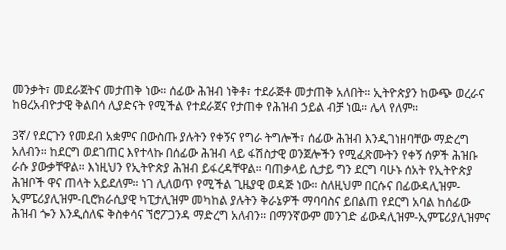መንቃት፣ መደራጀትና መታጠቅ ነው። ሰፊው ሕዝብ ነቅቶ፣ ተደራጅቶ መታጠቅ አለበት። ኢትዮጵያን ከውጭ ወረራና ከፀረአብዮታዊ ቅልበሳ ሊያድናት የሚችል የተደራጀና የታጠቀ የሕዝብ ኃይል ብቻ ነዉ። ሌላ የለም።

3ኛ/ የደርጉን የመደብ አቋምና በውስጡ ያሉትን የቀኝና የግራ ትግሎች፣ ሰፊው ሕዝብ እንዲገነዘባቸው ማድረግ አለብን። ከደርግ ወደገጠር እየተላኩ በሰፊው ሕዝብ ላይ ፋሽስታዊ ወንጀሎችን የሚፈጽሙትን የቀኝ ሰዎች ሕዝቡ ራሱ ያውቃቸዋል። እነዚህን የኢትዮጵያ ሕዝብ ይፋረዳቸዋል። ባጠቃላይ ሲታይ ግን ደርግ ባሁኑ ሰአት የኢትዮጵያ ሕዝቦች ዋና ጠላት አይደለም። ነገ ሊለወጥ የሚችል ጊዜያዊ ወዳጅ ነው። ስለዚህም በርሱና በፊውዳሊዝም- ኢምፔሪያሊዝም-ቢሮክራሲያዊ ካፒታሊዝም መካከል ያሉትን ቅራኔዎች ማባባስና ይበልጠ የደርግ አባል ከሰፊው ሕዝብ ጐን እንዲሰለፍ ቅስቀሳና ኘሮፖጋንዳ ማድረግ አለብን። በማንኛውም መንገድ ፊውዳሊዝም-ኢምፔሪያሊዝምና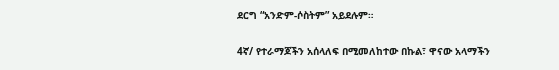ደርግ “አንድም-ሶስትም” አይደሉም።

4ኛ/ የተራማጆችን አሰላለፍ በሚመለከተው በኩል፣ ዋናው አላማችን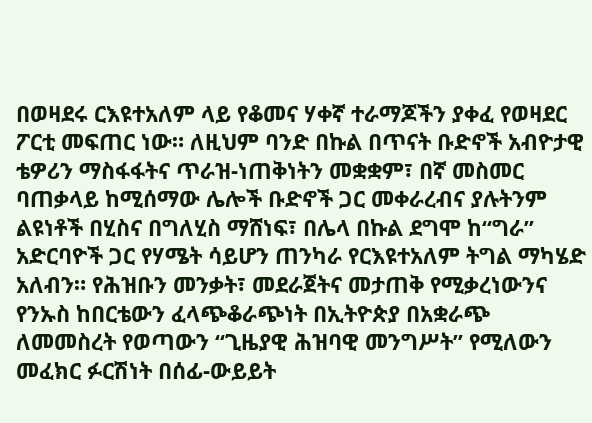በወዛደሩ ርእዩተአለም ላይ የቆመና ሃቀኛ ተራማጆችን ያቀፈ የወዛደር ፖርቲ መፍጠር ነው። ለዚህም ባንድ በኩል በጥናት ቡድኖች አብዮታዊ ቴዎሪን ማስፋፋትና ጥራዝ-ነጠቅነትን መቋቋም፣ በኛ መስመር ባጠቃላይ ከሚሰማው ሌሎች ቡድኖች ጋር መቀራረብና ያሉትንም ልዩነቶች በሂስና በግለሂስ ማሸነፍ፣ በሌላ በኩል ደግሞ ከ“ግራ” አድርባዮች ጋር የሃሜት ሳይሆን ጠንካራ የርእዩተአለም ትግል ማካሄድ አለብን። የሕዝቡን መንቃት፣ መደራጀትና መታጠቅ የሚቃረነውንና የንኡስ ከበርቴውን ፈላጭቆራጭነት በኢትዮጵያ በአቋራጭ ለመመስረት የወጣውን “ጊዜያዊ ሕዝባዊ መንግሥት” የሚለውን መፈክር ፉርሽነት በሰፊ-ውይይት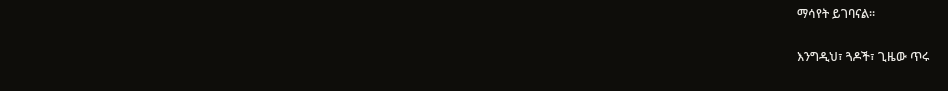ማሳየት ይገባናል።

እንግዲህ፣ ጓዶች፣ ጊዜው ጥሩ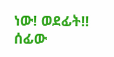ነው! ወደፊት!!
ሰፊው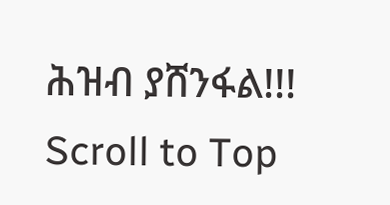ሕዝብ ያሸንፋል!!!
Scroll to Top